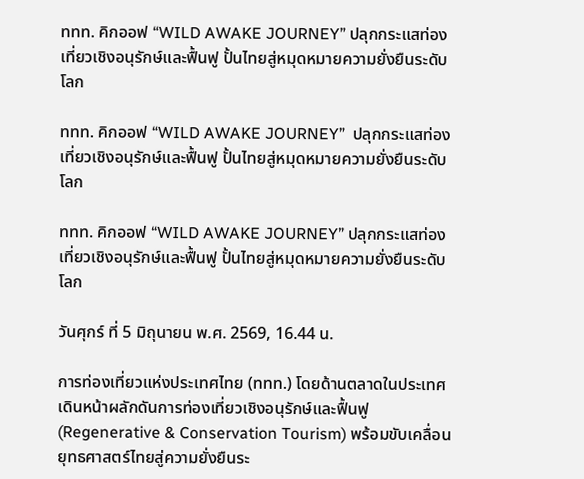ททท. คิกออฟ “WILD AWAKE JOURNEY” ปลุกกระแสท่องเที่ยวเชิงอนุรักษ์และฟื้นฟู ปั้นไทยสู่หมุดหมายความยั่งยืนระดับโลก

ททท. คิกออฟ “WILD AWAKE JOURNEY”  ปลุกกระแสท่องเที่ยวเชิงอนุรักษ์และฟื้นฟู ปั้นไทยสู่หมุดหมายความยั่งยืนระดับโลก

ททท. คิกออฟ “WILD AWAKE JOURNEY” ปลุกกระแสท่องเที่ยวเชิงอนุรักษ์และฟื้นฟู ปั้นไทยสู่หมุดหมายความยั่งยืนระดับโลก

วันศุกร์ ที่ 5 มิถุนายน พ.ศ. 2569, 16.44 น.

การท่องเที่ยวแห่งประเทศไทย (ททท.) โดยด้านตลาดในประเทศ เดินหน้าผลักดันการท่องเที่ยวเชิงอนุรักษ์และฟื้นฟู (Regenerative & Conservation Tourism) พร้อมขับเคลื่อนยุทธศาสตร์ไทยสู่ความยั่งยืนระ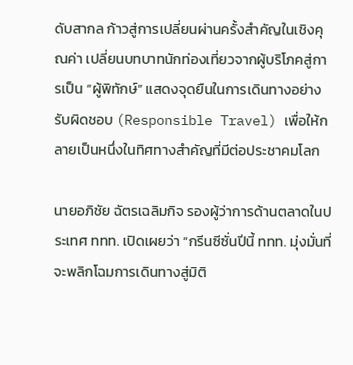ดับสากล ก้าวสู่การเปลี่ยนผ่านครั้งสำคัญในเชิงคุณค่า เปลี่ยนบทบาทนักท่องเที่ยวจากผู้บริโภคสู่การเป็น “ผู้พิทักษ์” แสดงจุดยืนในการเดินทางอย่างรับผิดชอบ (Responsible Travel) เพื่อให้กลายเป็นหนึ่งในทิศทางสำคัญที่มีต่อประชาคมโลก

นายอภิชัย ฉัตรเฉลิมกิจ รองผู้ว่าการด้านตลาดในประเทศ ททท. เปิดเผยว่า “กรีนซีซั่นปีนี้ ททท. มุ่งมั่นที่จะพลิกโฉมการเดินทางสู่มิติ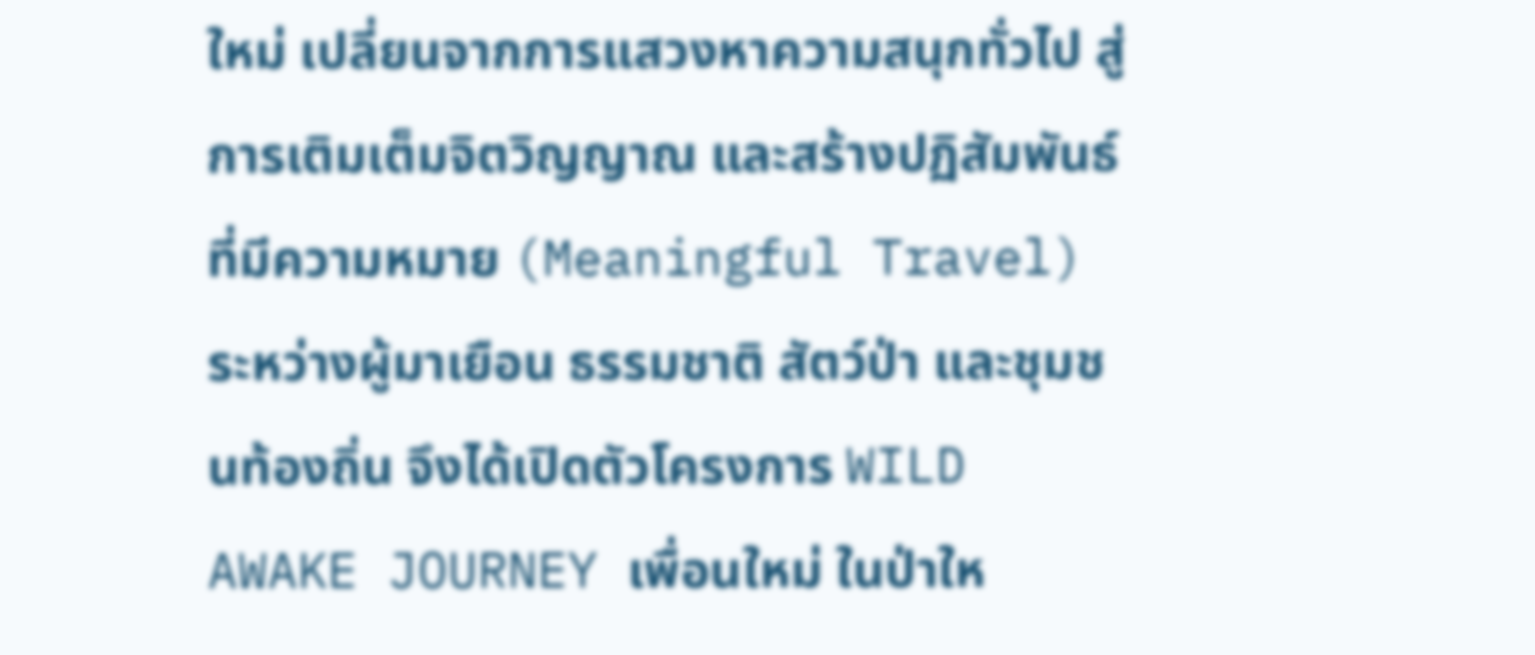ใหม่ เปลี่ยนจากการแสวงหาความสนุกทั่วไป สู่การเติมเต็มจิตวิญญาณ และสร้างปฏิสัมพันธ์ที่มีความหมาย (Meaningful Travel) ระหว่างผู้มาเยือน ธรรมชาติ สัตว์ป่า และชุมชนท้องถิ่น จึงได้เปิดตัวโครงการ WILD AWAKE JOURNEY เพื่อนใหม่ ในป่าให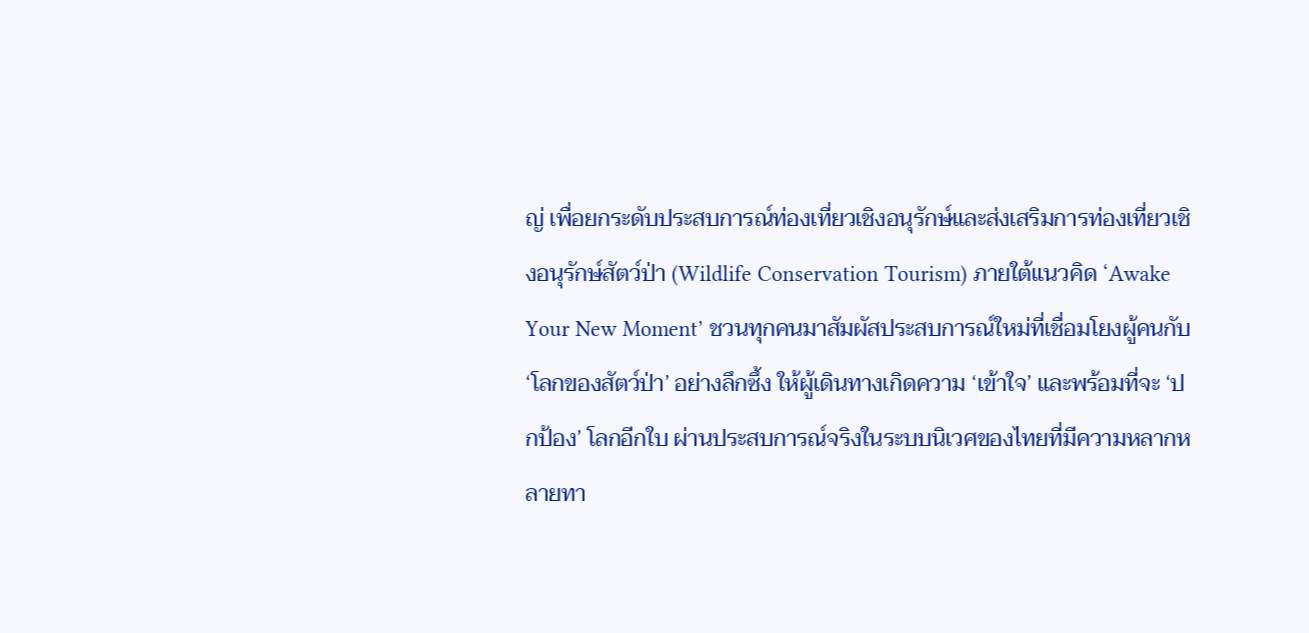ญ่ เพื่อยกระดับประสบการณ์ท่องเที่ยวเชิงอนุรักษ์และส่งเสริมการท่องเที่ยวเชิงอนุรักษ์สัตว์ป่า (Wildlife Conservation Tourism) ภายใต้แนวคิด ‘Awake Your New Moment’ ชวนทุกคนมาสัมผัสประสบการณ์ใหม่ที่เชื่อมโยงผู้คนกับ ‘โลกของสัตว์ป่า’ อย่างลึกซึ้ง ให้ผู้เดินทางเกิดความ ‘เข้าใจ’ และพร้อมที่จะ ‘ปกป้อง’ โลกอีกใบ ผ่านประสบการณ์จริงในระบบนิเวศของไทยที่มีความหลากหลายทา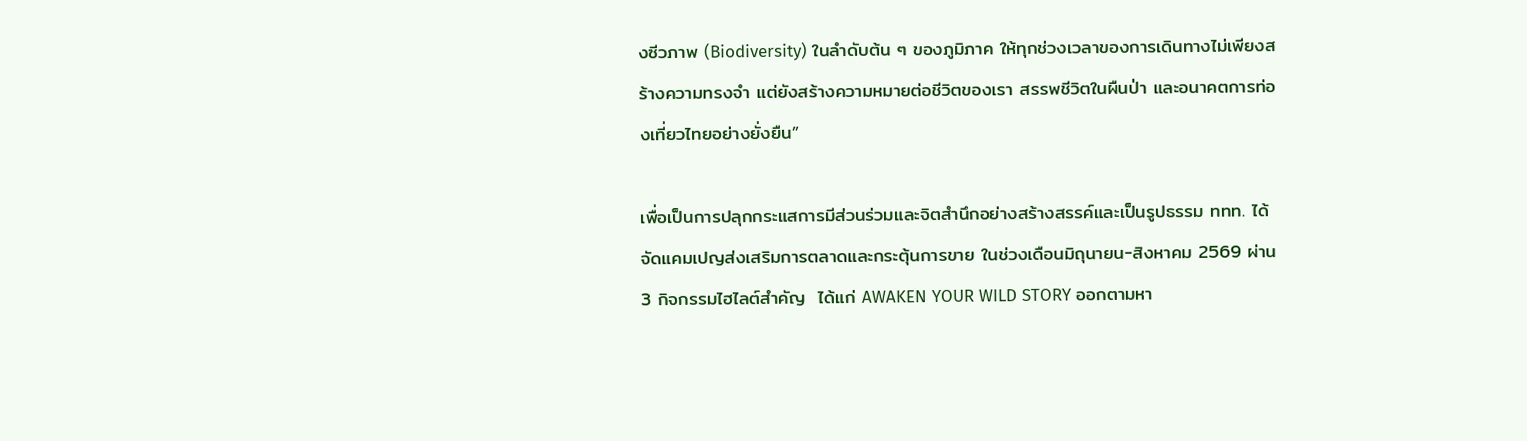งซีวภาพ (Biodiversity) ในลำดับต้น ๆ ของภูมิภาค ให้ทุกช่วงเวลาของการเดินทางไม่เพียงสร้างความทรงจํา แต่ยังสร้างความหมายต่อชีวิตของเรา สรรพชีวิตในผืนป่า และอนาคตการท่องเที่ยวไทยอย่างยั่งยืน”

เพื่อเป็นการปลุกกระแสการมีส่วนร่วมและจิตสำนึกอย่างสร้างสรรค์และเป็นรูปธรรม ททท. ได้จัดแคมเปญส่งเสริมการตลาดและกระตุ้นการขาย ในช่วงเดือนมิถุนายน-สิงหาคม 2569 ผ่าน 3 กิจกรรมไฮไลต์สำคัญ  ได้แก่ AWAKEN YOUR WILD STORY ออกตามหา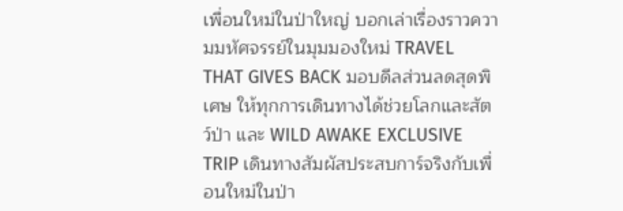เพื่อนใหม่ในป่าใหญ่ บอกเล่าเรื่องราวความมหัศจรรย์ในมุมมองใหม่ TRAVEL THAT GIVES BACK มอบดีลส่วนลดสุดพิเศษ ให้ทุกการเดินทางได้ช่วยโลกและสัตว์ป่า และ WILD AWAKE EXCLUSIVE TRIP เดินทางสัมผัสประสบการ์จริงกับเพื่อนใหม่ในป่า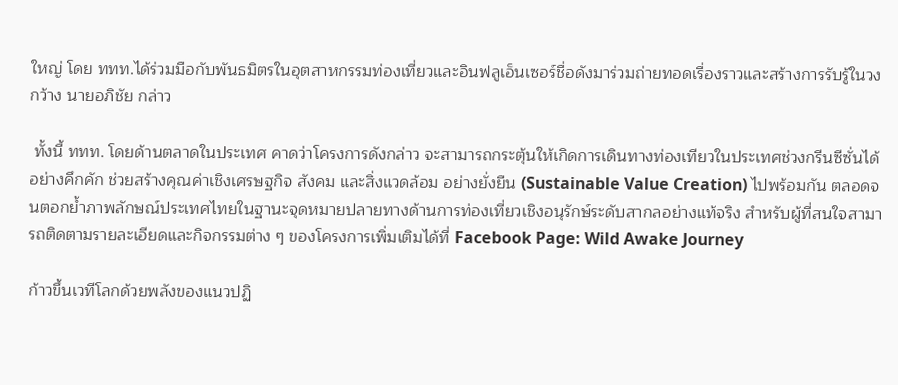ใหญ่ โดย ททท.ได้ร่วมมือกับพันธมิตรในอุตสาหกรรมท่องเที่ยวและอินฟลูเอ็นเซอร์ชื่อดังมาร่วมถ่ายทอดเรื่องราวและสร้างการรับรู้ในวงกว้าง นายอภิชัย กล่าว

 ทั้งนี้ ททท. โดยด้านตลาดในประเทศ คาดว่าโครงการดังกล่าว จะสามารถกระตุ้นให้เกิดการเดินทางท่องเทียวในประเทศช่วงกรีนซีซั่นได้อย่างคึกคัก ช่วยสร้างคุณค่าเชิงเศรษฐกิจ สังคม และสิ่งแวดล้อม อย่างยั่งยืน (Sustainable Value Creation) ไปพร้อมกัน ตลอดจนตอกย้ำภาพลักษณ์ประเทศไทยในฐานะจุดหมายปลายทางด้านการท่องเที่ยวเชิงอนุรักษ์ระดับสากลอย่างแท้จริง สำหรับผู้ที่สนใจสามารถติดตามรายละเอียดและกิจกรรมต่าง ๆ ของโครงการเพิ่มเติมได้ที่ Facebook Page: Wild Awake Journey

ก้าวขึ้นเวทีโลกด้วยพลังของแนวปฏิ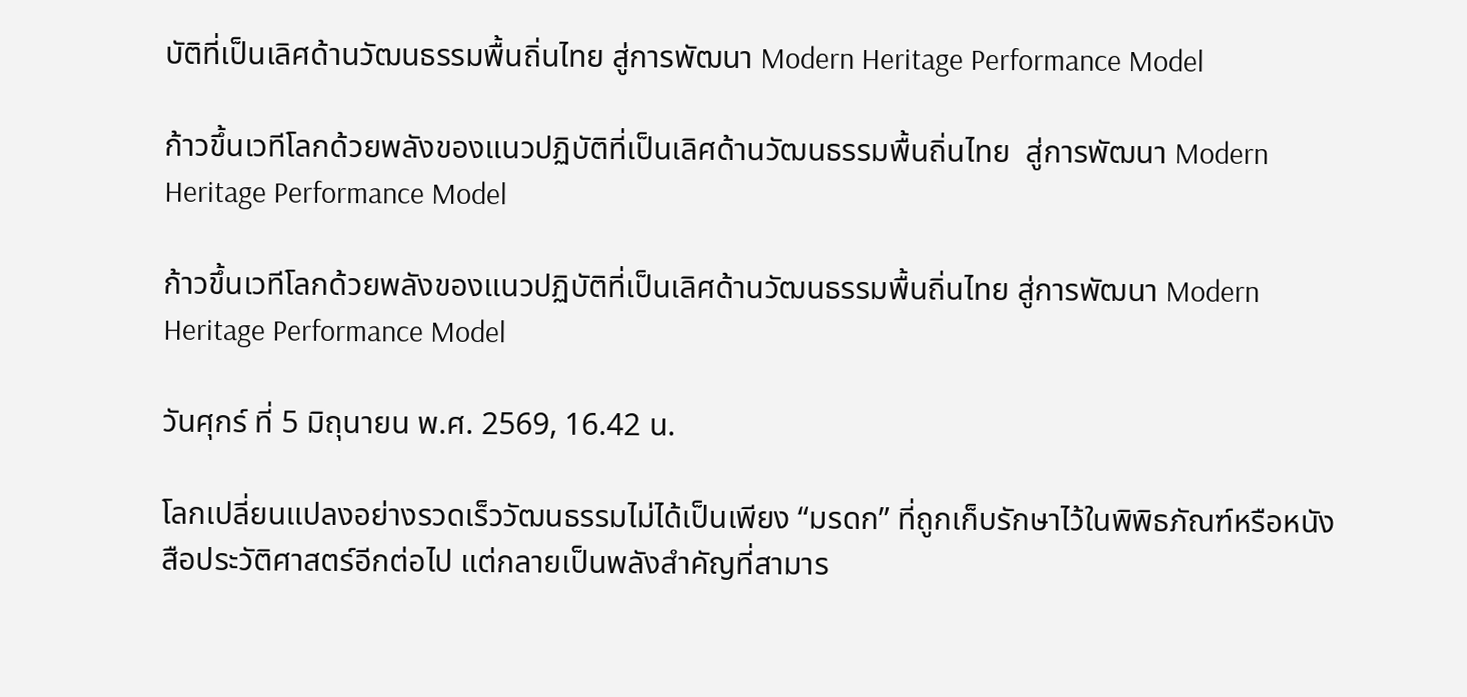บัติที่เป็นเลิศด้านวัฒนธรรมพื้นถิ่นไทย สู่การพัฒนา Modern Heritage Performance Model

ก้าวขึ้นเวทีโลกด้วยพลังของแนวปฏิบัติที่เป็นเลิศด้านวัฒนธรรมพื้นถิ่นไทย  สู่การพัฒนา Modern Heritage Performance Model

ก้าวขึ้นเวทีโลกด้วยพลังของแนวปฏิบัติที่เป็นเลิศด้านวัฒนธรรมพื้นถิ่นไทย สู่การพัฒนา Modern Heritage Performance Model

วันศุกร์ ที่ 5 มิถุนายน พ.ศ. 2569, 16.42 น.

โลกเปลี่ยนแปลงอย่างรวดเร็ววัฒนธรรมไม่ได้เป็นเพียง “มรดก” ที่ถูกเก็บรักษาไว้ในพิพิธภัณฑ์หรือหนังสือประวัติศาสตร์อีกต่อไป แต่กลายเป็นพลังสำคัญที่สามาร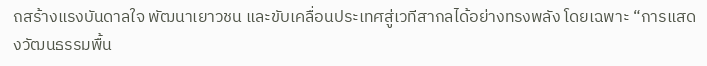ถสร้างแรงบันดาลใจ พัฒนาเยาวชน และขับเคลื่อนประเทศสู่เวทีสากลได้อย่างทรงพลัง โดยเฉพาะ “การแสดงวัฒนธรรมพื้น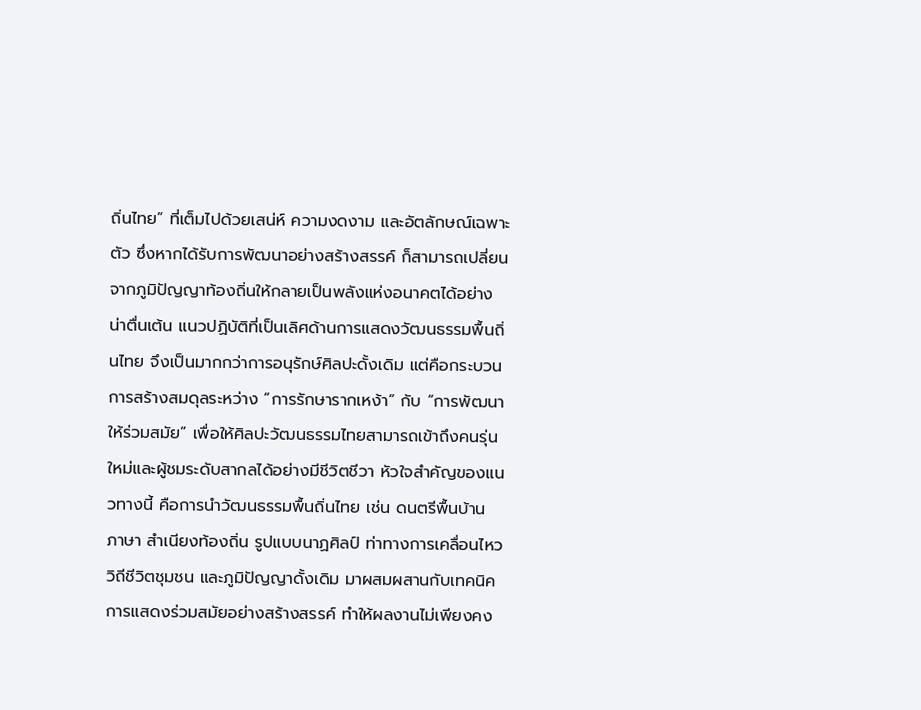ถิ่นไทย” ที่เต็มไปด้วยเสน่ห์ ความงดงาม และอัตลักษณ์เฉพาะตัว ซึ่งหากได้รับการพัฒนาอย่างสร้างสรรค์ ก็สามารถเปลี่ยนจากภูมิปัญญาท้องถิ่นให้กลายเป็นพลังแห่งอนาคตได้อย่างน่าตื่นเต้น แนวปฏิบัติที่เป็นเลิศด้านการแสดงวัฒนธรรมพื้นถิ่นไทย จึงเป็นมากกว่าการอนุรักษ์ศิลปะดั้งเดิม แต่คือกระบวนการสร้างสมดุลระหว่าง “การรักษารากเหง้า” กับ “การพัฒนาให้ร่วมสมัย” เพื่อให้ศิลปะวัฒนธรรมไทยสามารถเข้าถึงคนรุ่นใหม่และผู้ชมระดับสากลได้อย่างมีชีวิตชีวา หัวใจสำคัญของแนวทางนี้ คือการนำวัฒนธรรมพื้นถิ่นไทย เช่น ดนตรีพื้นบ้าน ภาษา สำเนียงท้องถิ่น รูปแบบนาฏศิลป์ ท่าทางการเคลื่อนไหว วิถีชีวิตชุมชน และภูมิปัญญาดั้งเดิม มาผสมผสานกับเทคนิคการแสดงร่วมสมัยอย่างสร้างสรรค์ ทำให้ผลงานไม่เพียงคง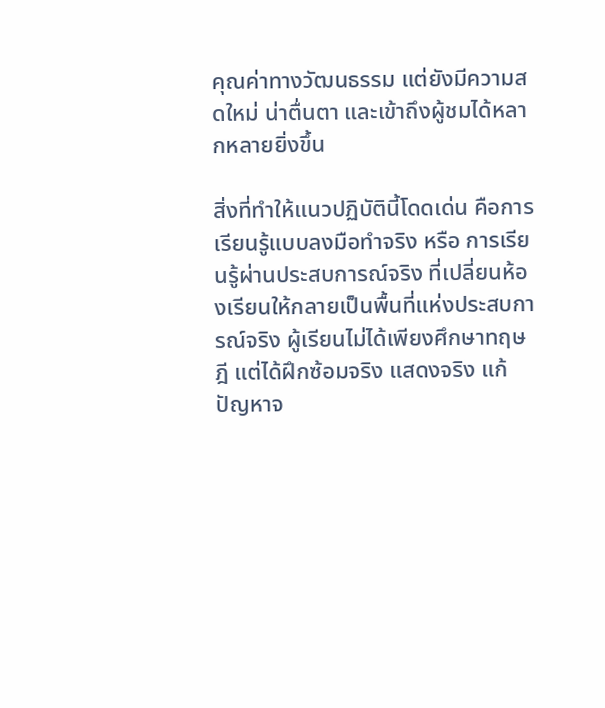คุณค่าทางวัฒนธรรม แต่ยังมีความสดใหม่ น่าตื่นตา และเข้าถึงผู้ชมได้หลากหลายยิ่งขึ้น

สิ่งที่ทำให้แนวปฏิบัตินี้โดดเด่น คือการเรียนรู้แบบลงมือทำจริง หรือ การเรียนรู้ผ่านประสบการณ์จริง ที่เปลี่ยนห้องเรียนให้กลายเป็นพื้นที่แห่งประสบการณ์จริง ผู้เรียนไม่ได้เพียงศึกษาทฤษฎี แต่ได้ฝึกซ้อมจริง แสดงจริง แก้ปัญหาจ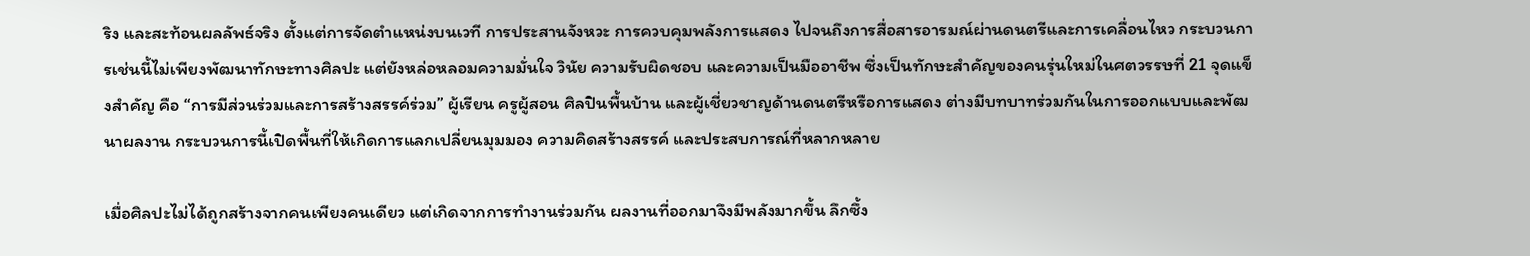ริง และสะท้อนผลลัพธ์จริง ตั้งแต่การจัดตำแหน่งบนเวที การประสานจังหวะ การควบคุมพลังการแสดง ไปจนถึงการสื่อสารอารมณ์ผ่านดนตรีและการเคลื่อนไหว กระบวนการเช่นนี้ไม่เพียงพัฒนาทักษะทางศิลปะ แต่ยังหล่อหลอมความมั่นใจ วินัย ความรับผิดชอบ และความเป็นมืออาชีพ ซึ่งเป็นทักษะสำคัญของคนรุ่นใหม่ในศตวรรษที่ 21 จุดแข็งสำคัญ คือ “การมีส่วนร่วมและการสร้างสรรค์ร่วม” ผู้เรียน ครูผู้สอน ศิลปินพื้นบ้าน และผู้เชี่ยวชาญด้านดนตรีหรือการแสดง ต่างมีบทบาทร่วมกันในการออกแบบและพัฒนาผลงาน กระบวนการนี้เปิดพื้นที่ให้เกิดการแลกเปลี่ยนมุมมอง ความคิดสร้างสรรค์ และประสบการณ์ที่หลากหลาย

เมื่อศิลปะไม่ได้ถูกสร้างจากคนเพียงคนเดียว แต่เกิดจากการทำงานร่วมกัน ผลงานที่ออกมาจึงมีพลังมากขึ้น ลึกซึ้ง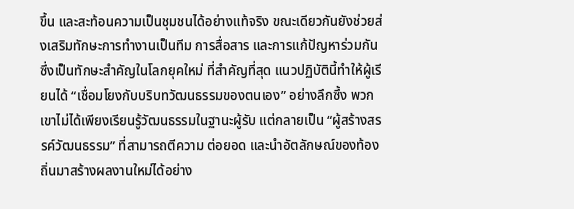ขึ้น และสะท้อนความเป็นชุมชนได้อย่างแท้จริง ขณะเดียวกันยังช่วยส่งเสริมทักษะการทำงานเป็นทีม การสื่อสาร และการแก้ปัญหาร่วมกัน ซึ่งเป็นทักษะสำคัญในโลกยุคใหม่ ที่สำคัญที่สุด แนวปฏิบัตินี้ทำให้ผู้เรียนได้ “เชื่อมโยงกับบริบทวัฒนธรรมของตนเอง” อย่างลึกซึ้ง พวกเขาไม่ได้เพียงเรียนรู้วัฒนธรรมในฐานะผู้รับ แต่กลายเป็น “ผู้สร้างสรรค์วัฒนธรรม” ที่สามารถตีความ ต่อยอด และนำอัตลักษณ์ของท้องถิ่นมาสร้างผลงานใหม่ได้อย่าง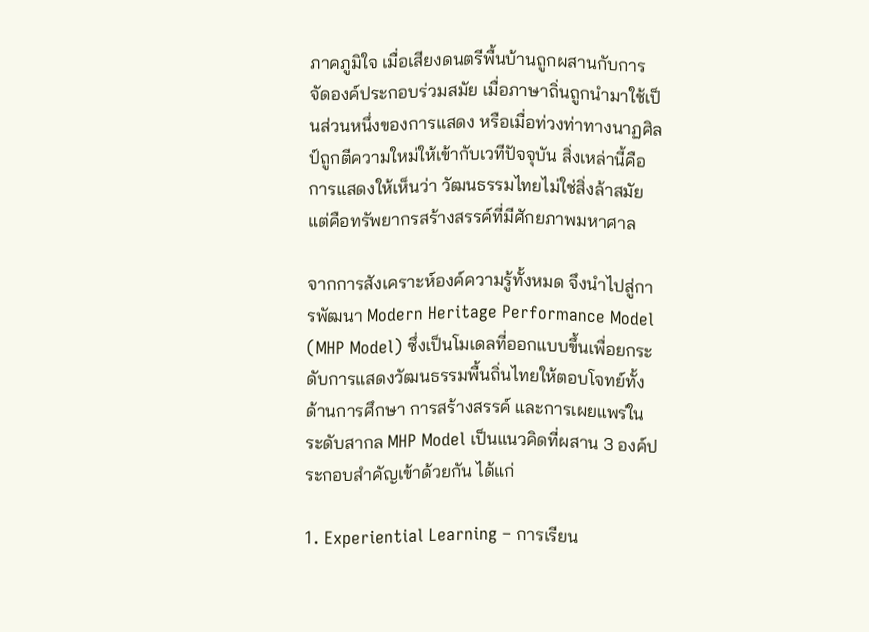ภาคภูมิใจ เมื่อเสียงดนตรีพื้นบ้านถูกผสานกับการจัดองค์ประกอบร่วมสมัย เมื่อภาษาถิ่นถูกนำมาใช้เป็นส่วนหนึ่งของการแสดง หรือเมื่อท่วงท่าทางนาฏศิลป์ถูกตีความใหม่ให้เข้ากับเวทีปัจจุบัน สิ่งเหล่านี้คือการแสดงให้เห็นว่า วัฒนธรรมไทยไม่ใช่สิ่งล้าสมัย แต่คือทรัพยากรสร้างสรรค์ที่มีศักยภาพมหาศาล

จากการสังเคราะห์องค์ความรู้ทั้งหมด จึงนำไปสู่การพัฒนา Modern Heritage Performance Model (MHP Model) ซึ่งเป็นโมเดลที่ออกแบบขึ้นเพื่อยกระดับการแสดงวัฒนธรรมพื้นถิ่นไทยให้ตอบโจทย์ทั้งด้านการศึกษา การสร้างสรรค์ และการเผยแพร่ในระดับสากล MHP Model เป็นแนวคิดที่ผสาน 3 องค์ประกอบสำคัญเข้าด้วยกัน ได้แก่

1. Experiential Learning – การเรียน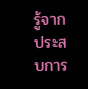รู้จากประสบการ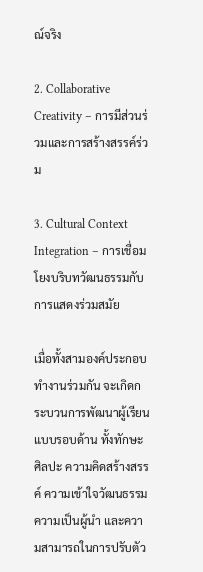ณ์จริง

2. Collaborative Creativity – การมีส่วนร่วมและการสร้างสรรค์ร่วม

3. Cultural Context Integration – การเชื่อมโยงบริบทวัฒนธรรมกับการแสดงร่วมสมัย

เมื่อทั้งสามองค์ประกอบทำงานร่วมกัน จะเกิดกระบวนการพัฒนาผู้เรียนแบบรอบด้าน ทั้งทักษะศิลปะ ความคิดสร้างสรรค์ ความเข้าใจวัฒนธรรม ความเป็นผู้นำ และความสามารถในการปรับตัว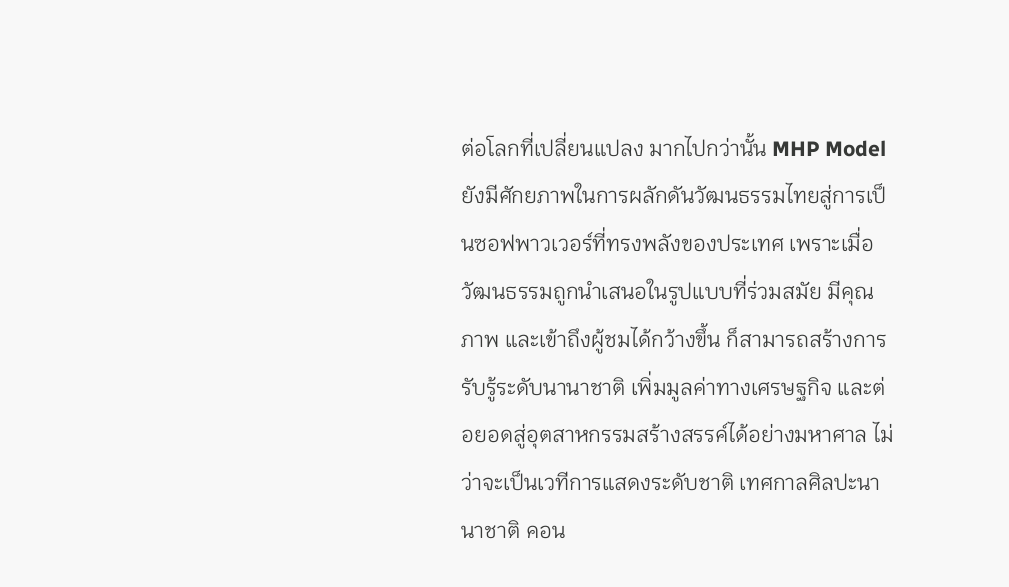ต่อโลกที่เปลี่ยนแปลง มากไปกว่านั้น MHP Model ยังมีศักยภาพในการผลักดันวัฒนธรรมไทยสู่การเป็นซอฟพาวเวอร์ที่ทรงพลังของประเทศ เพราะเมื่อวัฒนธรรมถูกนำเสนอในรูปแบบที่ร่วมสมัย มีคุณภาพ และเข้าถึงผู้ชมได้กว้างขึ้น ก็สามารถสร้างการรับรู้ระดับนานาชาติ เพิ่มมูลค่าทางเศรษฐกิจ และต่อยอดสู่อุตสาหกรรมสร้างสรรค์ได้อย่างมหาศาล ไม่ว่าจะเป็นเวทีการแสดงระดับชาติ เทศกาลศิลปะนานาชาติ คอน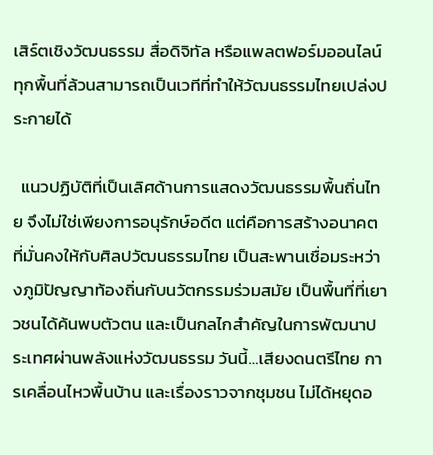เสิร์ตเชิงวัฒนธรรม สื่อดิจิทัล หรือแพลตฟอร์มออนไลน์ ทุกพื้นที่ล้วนสามารถเป็นเวทีที่ทำให้วัฒนธรรมไทยเปล่งประกายได้

  แนวปฏิบัติที่เป็นเลิศด้านการแสดงวัฒนธรรมพื้นถิ่นไทย จึงไม่ใช่เพียงการอนุรักษ์อดีต แต่คือการสร้างอนาคตที่มั่นคงให้กับศิลปวัฒนธรรมไทย เป็นสะพานเชื่อมระหว่างภูมิปัญญาท้องถิ่นกับนวัตกรรมร่วมสมัย เป็นพื้นที่ที่เยาวชนได้ค้นพบตัวตน และเป็นกลไกสำคัญในการพัฒนาประเทศผ่านพลังแห่งวัฒนธรรม วันนี้…เสียงดนตรีไทย การเคลื่อนไหวพื้นบ้าน และเรื่องราวจากชุมชน ไม่ได้หยุดอ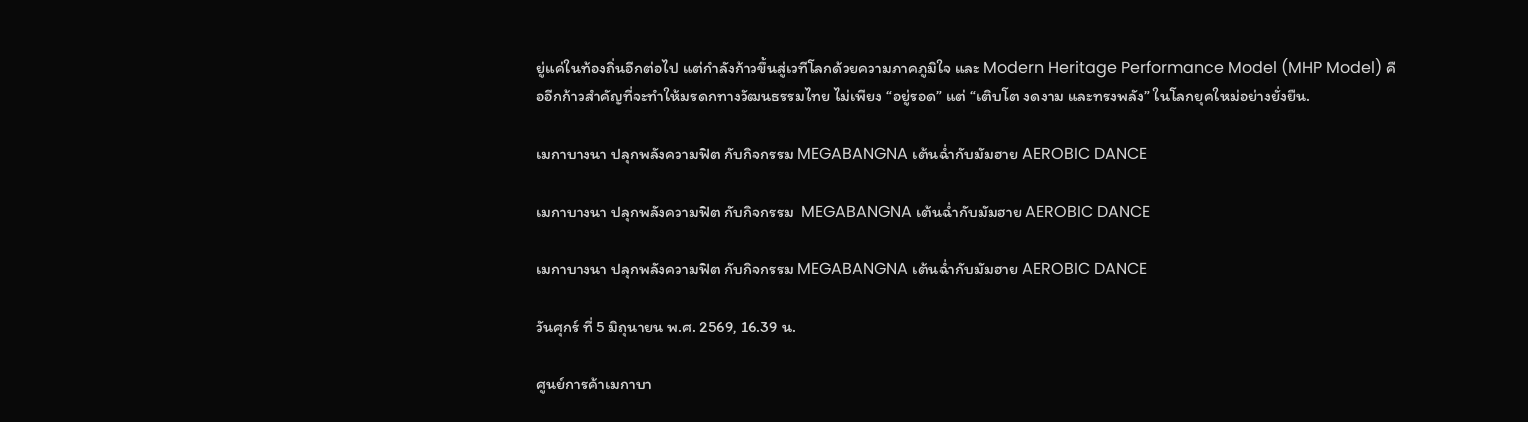ยู่แค่ในท้องถิ่นอีกต่อไป แต่กำลังก้าวขึ้นสู่เวทีโลกด้วยความภาคภูมิใจ และ Modern Heritage Performance Model (MHP Model) คืออีกก้าวสำคัญที่จะทำให้มรดกทางวัฒนธรรมไทย ไม่เพียง “อยู่รอด” แต่ “เติบโต งดงาม และทรงพลัง” ในโลกยุคใหม่อย่างยั่งยืน.

เมกาบางนา ปลุกพลังความฟิต กับกิจกรรม MEGABANGNA เต้นฉ่ำกับมัมฮาย AEROBIC DANCE

เมกาบางนา ปลุกพลังความฟิต กับกิจกรรม  MEGABANGNA เต้นฉ่ำกับมัมฮาย AEROBIC DANCE

เมกาบางนา ปลุกพลังความฟิต กับกิจกรรม MEGABANGNA เต้นฉ่ำกับมัมฮาย AEROBIC DANCE

วันศุกร์ ที่ 5 มิถุนายน พ.ศ. 2569, 16.39 น.

ศูนย์การค้าเมกาบา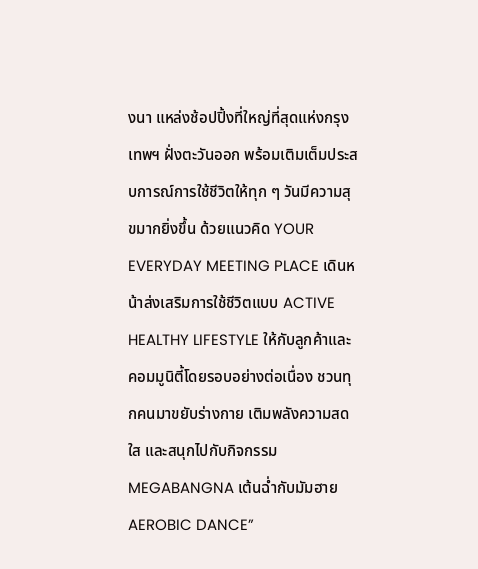งนา แหล่งช้อปปิ้งที่ใหญ่ที่สุดแห่งกรุงเทพฯ ฝั่งตะวันออก พร้อมเติมเต็มประสบการณ์การใช้ชีวิตให้ทุก ๆ วันมีความสุขมากยิ่งขึ้น ด้วยแนวคิด YOUR EVERYDAY MEETING PLACE เดินหน้าส่งเสริมการใช้ชีวิตแบบ ACTIVE HEALTHY LIFESTYLE ให้กับลูกค้าและคอมมูนิตี้โดยรอบอย่างต่อเนื่อง ชวนทุกคนมาขยับร่างกาย เติมพลังความสดใส และสนุกไปกับกิจกรรม MEGABANGNA เต้นฉ่ำกับมัมฮาย AEROBIC DANCE”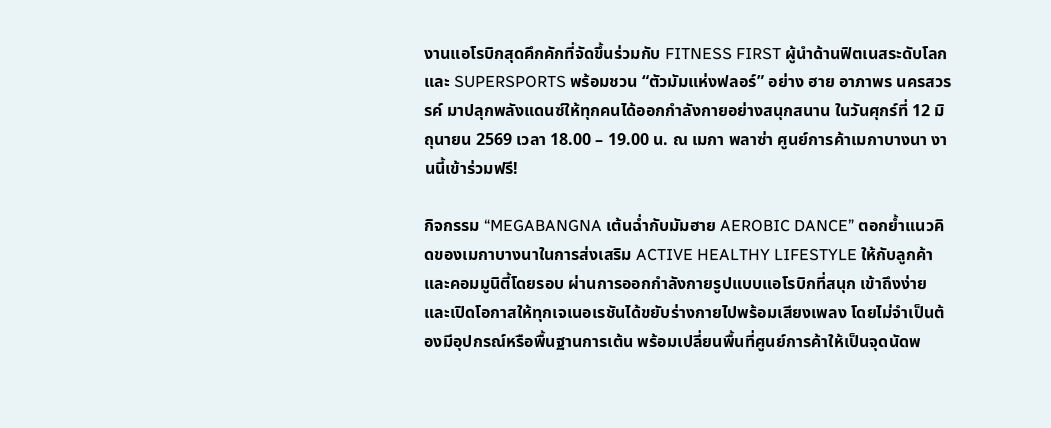งานแอโรบิกสุดคึกคักที่จัดขึ้นร่วมกับ FITNESS FIRST ผู้นำด้านฟิตเนสระดับโลก และ SUPERSPORTS พร้อมชวน “ตัวมัมแห่งฟลอร์” อย่าง ฮาย อาภาพร นครสวรรค์ มาปลุกพลังแดนซ์ให้ทุกคนได้ออกกำลังกายอย่างสนุกสนาน ในวันศุกร์ที่ 12 มิถุนายน 2569 เวลา 18.00 – 19.00 น. ณ เมกา พลาซ่า ศูนย์การค้าเมกาบางนา งานนี้เข้าร่วมฟรี!

กิจกรรม “MEGABANGNA เต้นฉ่ำกับมัมฮาย AEROBIC DANCE” ตอกย้ำแนวคิดของเมกาบางนาในการส่งเสริม ACTIVE HEALTHY LIFESTYLE ให้กับลูกค้าและคอมมูนิตี้โดยรอบ ผ่านการออกกำลังกายรูปแบบแอโรบิกที่สนุก เข้าถึงง่าย และเปิดโอกาสให้ทุกเจเนอเรชันได้ขยับร่างกายไปพร้อมเสียงเพลง โดยไม่จำเป็นต้องมีอุปกรณ์หรือพื้นฐานการเต้น พร้อมเปลี่ยนพื้นที่ศูนย์การค้าให้เป็นจุดนัดพ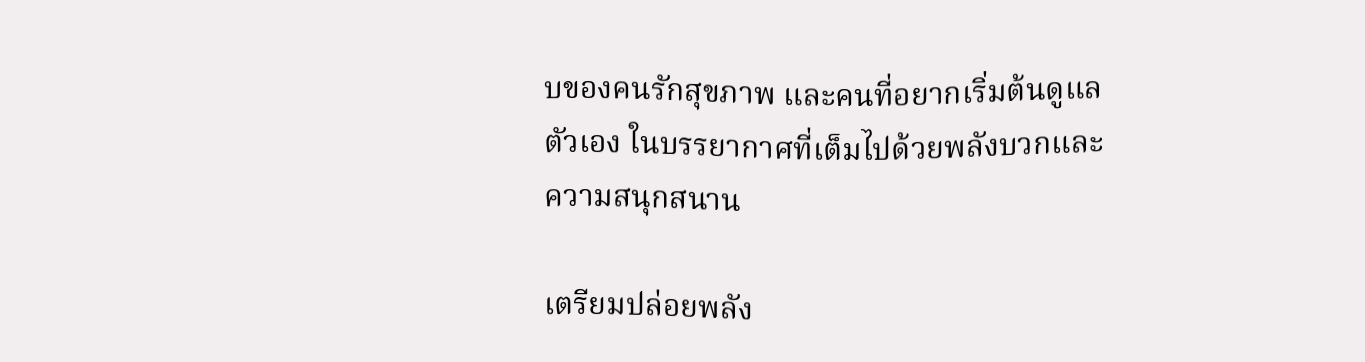บของคนรักสุขภาพ และคนที่อยากเริ่มต้นดูแลตัวเอง ในบรรยากาศที่เต็มไปด้วยพลังบวกและความสนุกสนาน

เตรียมปล่อยพลัง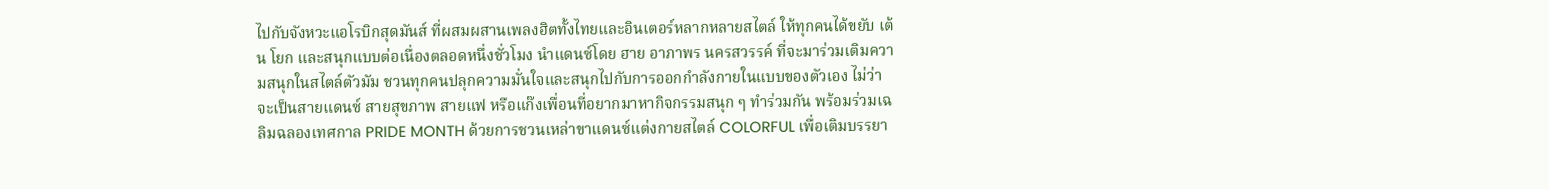ไปกับจังหวะแอโรบิกสุดมันส์ ที่ผสมผสานเพลงฮิตทั้งไทยและอินเตอร์หลากหลายสไตล์ ให้ทุกคนได้ขยับ เต้น โยก และสนุกแบบต่อเนื่องตลอดหนึ่งชั่วโมง นำแดนซ์โดย ฮาย อาภาพร นครสวรรค์ ที่จะมาร่วมเติมความสนุกในสไตล์ตัวมัม ชวนทุกคนปลุกความมั่นใจและสนุกไปกับการออกกำลังกายในแบบของตัวเอง ไม่ว่าจะเป็นสายแดนซ์ สายสุขภาพ สายแฟ หรือแก๊งเพื่อนที่อยากมาหากิจกรรมสนุก ๆ ทำร่วมกัน พร้อมร่วมเฉลิมฉลองเทศกาล PRIDE MONTH ด้วยการชวนเหล่าขาแดนซ์แต่งกายสไตล์ COLORFUL เพื่อเติมบรรยา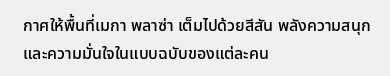กาศให้พื้นที่เมกา พลาซ่า เต็มไปด้วยสีสัน พลังความสนุก และความมั่นใจในแบบฉบับของแต่ละคน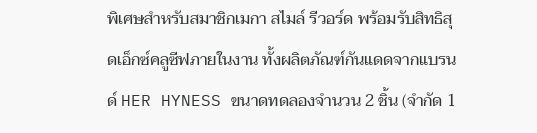พิเศษสำหรับสมาชิกเมกา สไมล์ รีวอร์ด พร้อมรับสิทธิสุดเอ็กซ์คลูซีฟภายในงาน ทั้งผลิตภัณฑ์กันแดดจากแบรนด์ HER HYNESS ขนาดทดลองจำนวน 2 ชิ้น (จำกัด 1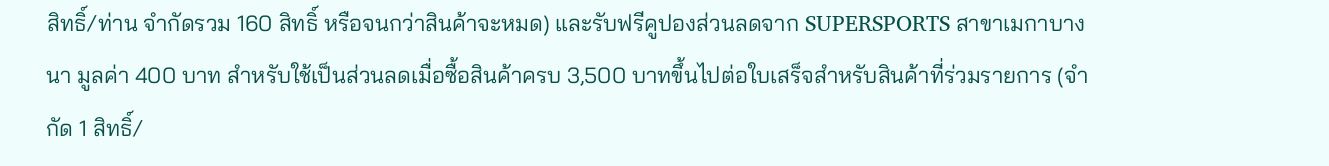สิทธิ์/ท่าน จำกัดรวม 160 สิทธิ์ หรือจนกว่าสินค้าจะหมด) และรับฟรีคูปองส่วนลดจาก SUPERSPORTS สาขาเมกาบางนา มูลค่า 400 บาท สำหรับใช้เป็นส่วนลดเมื่อซื้อสินค้าครบ 3,500 บาทขึ้นไปต่อใบเสร็จสำหรับสินค้าที่ร่วมรายการ (จำกัด 1 สิทธิ์/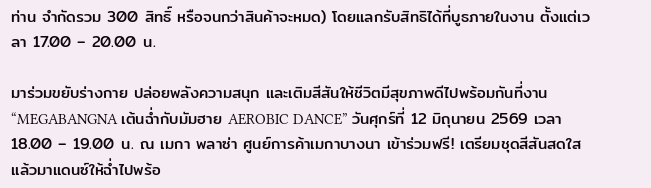ท่าน จำกัดรวม 300 สิทธิ์ หรือจนกว่าสินค้าจะหมด) โดยแลกรับสิทธิได้ที่บูธภายในงาน ตั้งแต่เวลา 17.00 – 20.00 น.

มาร่วมขยับร่างกาย ปล่อยพลังความสนุก และเติมสีสันให้ชีวิตมีสุขภาพดีไปพร้อมกันที่งาน “MEGABANGNA เต้นฉ่ำกับมัมฮาย AEROBIC DANCE” วันศุกร์ที่ 12 มิถุนายน 2569 เวลา 18.00 – 19.00 น. ณ เมกา พลาซ่า ศูนย์การค้าเมกาบางนา เข้าร่วมฟรี! เตรียมชุดสีสันสดใส แล้วมาแดนซ์ให้ฉ่ำไปพร้อ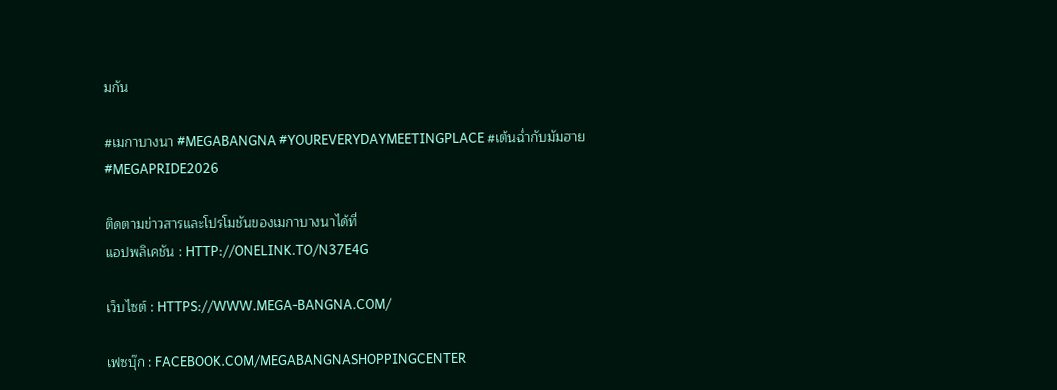มกัน

#เมกาบางนา #MEGABANGNA #YOUREVERYDAYMEETINGPLACE #เต้นฉ่ำกับมัมฮาย #MEGAPRIDE2026

ติดตามข่าวสารและโปรโมชันของเมกาบางนาได้ที่
แอปพลิเคชัน : HTTP://ONELINK.TO/N37E4G

เว็บไซต์ : HTTPS://WWW.MEGA-BANGNA.COM/

เฟซบุ๊ก : FACEBOOK.COM/MEGABANGNASHOPPINGCENTER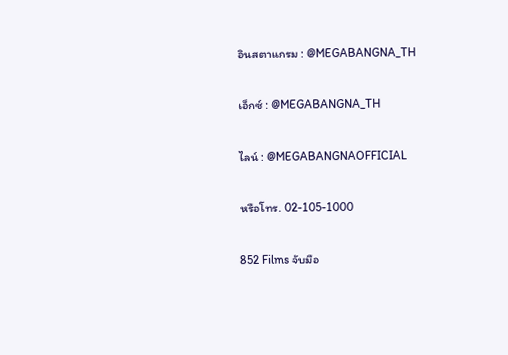อินสตาแกรม : @MEGABANGNA_TH

เอ็กซ์ : @MEGABANGNA_TH

ไลน์ : @MEGABANGNAOFFICIAL

หรือโทร. 02-105-1000

852 Films จับมือ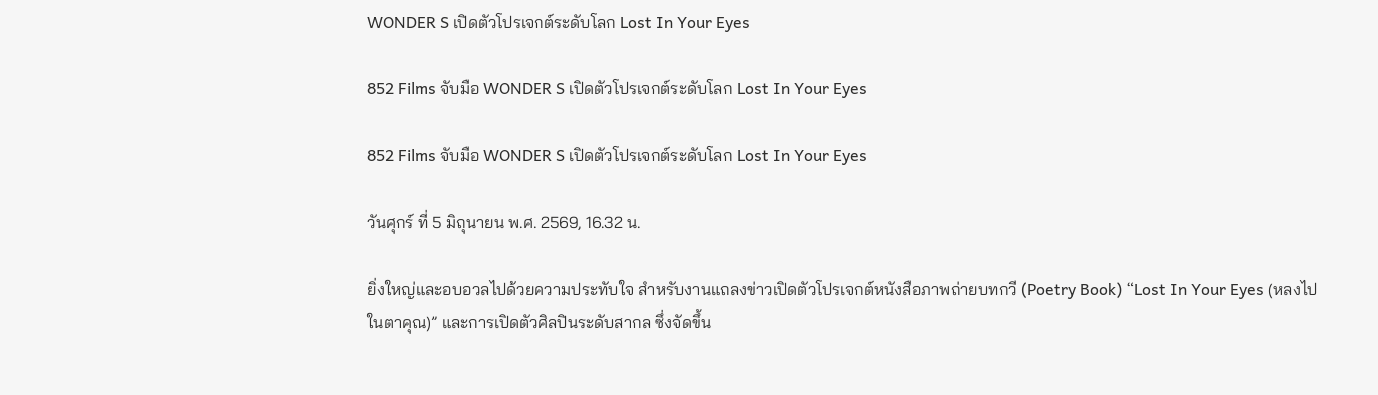WONDER S เปิดตัวโปรเจกต์ระดับโลก Lost In Your Eyes

852 Films จับมือ WONDER S เปิดตัวโปรเจกต์ระดับโลก Lost In Your Eyes

852 Films จับมือ WONDER S เปิดตัวโปรเจกต์ระดับโลก Lost In Your Eyes

วันศุกร์ ที่ 5 มิถุนายน พ.ศ. 2569, 16.32 น.

ยิ่งใหญ่และอบอวลไปด้วยความประทับใจ สำหรับงานแถลงข่าวเปิดตัวโปรเจกต์หนังสือภาพถ่ายบทกวี (Poetry Book) “Lost In Your Eyes (หลงไปในตาคุณ)” และการเปิดตัวศิลปินระดับสากล ซึ่งจัดขึ้น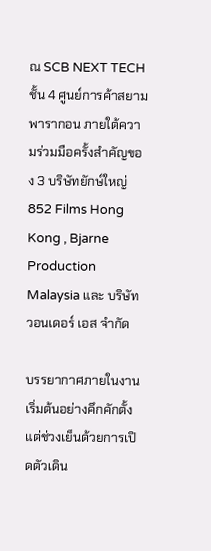ณ SCB NEXT TECH ชั้น 4 ศูนย์การค้าสยามพารากอน ภายใต้ความร่วมมือครั้งสำคัญของ 3 บริษัทยักษ์ใหญ่ 852 Films Hong Kong , Bjarne Production Malaysia และ บริษัท วอนเดอร์ เอส จำกัด

บรรยากาศภายในงานเริ่มต้นอย่างคึกคักตั้งแต่ช่วงเย็นด้วยการเปิดตัวเดิน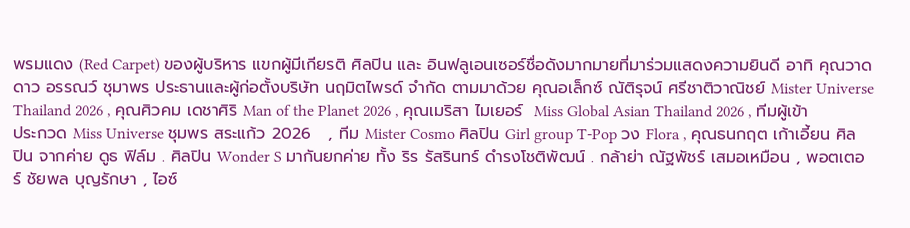พรมแดง (Red Carpet) ของผู้บริหาร แขกผู้มีเกียรติ ศิลปิน และ อินฟลูเอนเซอร์ชื่อดังมากมายที่มาร่วมแสดงความยินดี อาทิ คุณวาดดาว อรรณว์ ชุมาพร ประธานและผู้ก่อตั้งบริษัท นฤมิตไพรด์ จำกัด ตามมาด้วย คุณอเล็กซ์ ณัติรุจน์ ศรีชาติวาณิชย์ Mister Universe Thailand 2026 , คุณศิวคม เดชาศิริ Man of the Planet 2026 , คุณเมริสา ไมเยอร์  Miss Global Asian Thailand 2026 , ทีมผู้เข้าประกวด Miss Universe ชุมพร สระแก้ว 2026   , ทีม Mister Cosmo ศิลปิน Girl group T-Pop วง Flora , คุณธนกฤต เก้าเอี้ยน ศิลปิน จากค่าย ดูธ ฟิล์ม . ศิลปิน Wonder S มากันยกค่าย ทั้ง ริร รัสรินทร์ ดำรงโชติพัฒน์ . กล้าย่า ณัฐพัชร์ เสมอเหมือน , พอตเตอร์ ชัยพล บุญรักษา , ไอซ์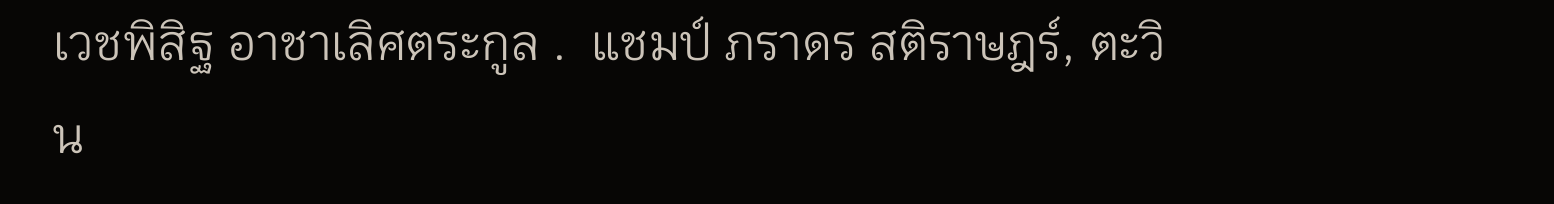เวชพิสิฐ อาชาเลิศตระกูล .  แชมป์ ภราดร สติราษฎร์, ตะวิน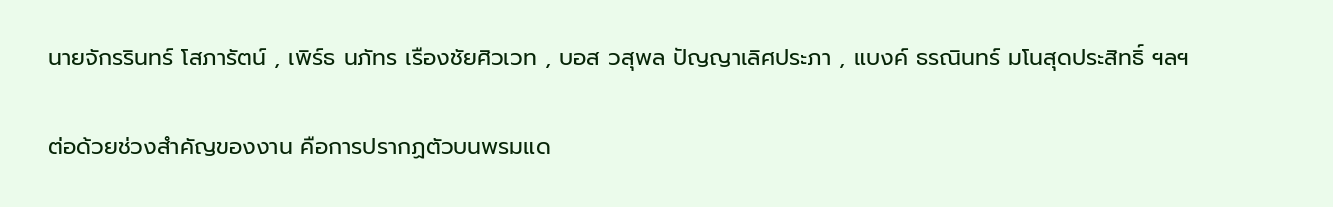นายจักรรินทร์ โสภารัตน์ , เพิร์ธ นภัทร เรืองชัยศิวเวท , บอส วสุพล ปัญญาเลิศประภา , แบงค์ ธรณินทร์ มโนสุดประสิทธิ์ ฯลฯ

ต่อด้วยช่วงสำคัญของงาน คือการปรากฏตัวบนพรมแด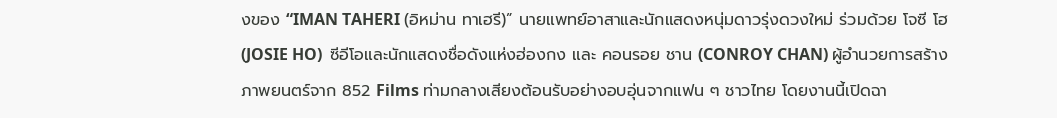งของ “IMAN TAHERI (อิหม่าน ทาเฮรี)” นายแพทย์อาสาและนักแสดงหนุ่มดาวรุ่งดวงใหม่ ร่วมด้วย โจซี โฮ (JOSIE HO)  ซีอีโอและนักแสดงชื่อดังแห่งฮ่องกง และ คอนรอย ชาน (CONROY CHAN) ผู้อำนวยการสร้างภาพยนตร์จาก 852 Films ท่ามกลางเสียงต้อนรับอย่างอบอุ่นจากแฟน ๆ ชาวไทย โดยงานนี้เปิดฉา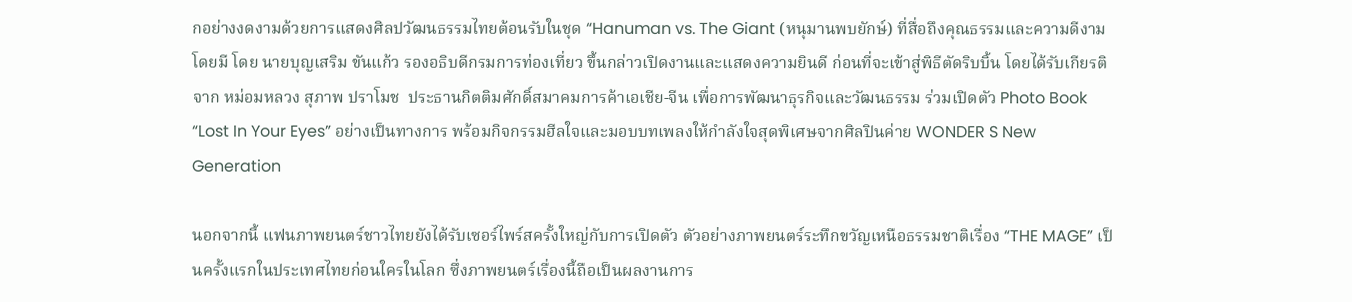กอย่างงดงามด้วยการแสดงศิลปวัฒนธรรมไทยต้อนรับในชุด “Hanuman vs. The Giant (หนุมานพบยักษ์) ที่สื่อถึงคุณธรรมและความดีงาม โดยมี โดย นายบุญเสริม ขันแก้ว รองอธิบดีกรมการท่องเที่ยว ขึ้นกล่าวเปิดงานและแสดงความยินดี ก่อนที่จะเข้าสู่พิธีตัดริบบิ้น โดยได้รับเกียรติจาก หม่อมหลวง สุภาพ ปราโมช  ประธานกิตติมศักดิ์สมาคมการค้าเอเชีย-จีน เพื่อการพัฒนาธุรกิจและวัฒนธรรม ร่วมเปิดตัว Photo Book “Lost In Your Eyes” อย่างเป็นทางการ พร้อมกิจกรรมฮีลใจและมอบบทเพลงให้กำลังใจสุดพิเศษจากศิลปินค่าย WONDER S New Generation

นอกจากนี้ แฟนภาพยนตร์ชาวไทยยังได้รับเซอร์ไพร์สครั้งใหญ่กับการเปิดตัว ตัวอย่างภาพยนตร์ระทึกขวัญเหนือธรรมชาติเรื่อง “THE MAGE” เป็นครั้งแรกในประเทศไทยก่อนใครในโลก ซึ่งภาพยนตร์เรื่องนี้ถือเป็นผลงานการ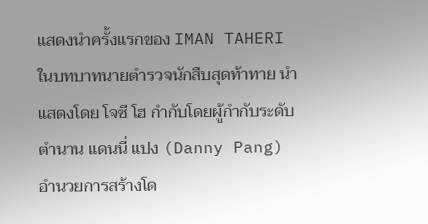แสดงนำครั้งแรกของ IMAN TAHERI ในบทบาทนายตำรวจนักสืบสุดท้าทาย นำแสดงโดย โจซี โฮ กำกับโดยผู้กำกับระดับตำนาน แดนนี่ แปง (Danny Pang) อำนวยการสร้างโด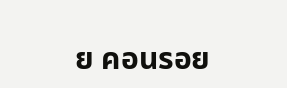ย คอนรอย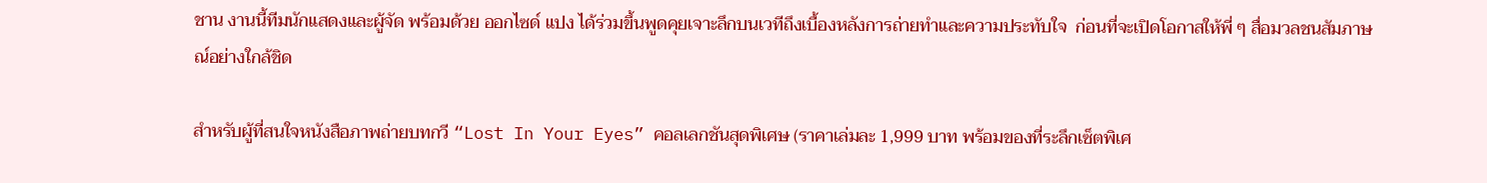ชาน งานนี้ทีมนักแสดงและผู้จัด พร้อมด้วย ออกไซด์ แปง ได้ร่วมขึ้นพูดคุยเจาะลึกบนเวทีถึงเบื้องหลังการถ่ายทำและความประทับใจ  ก่อนที่จะเปิดโอกาสให้พี่ ๆ สื่อมวลชนสัมภาษณ์อย่างใกล้ชิด

สำหรับผู้ที่สนใจหนังสือภาพถ่ายบทกวี “Lost In Your Eyes” คอลเลกชันสุดพิเศษ (ราคาเล่มละ 1,999 บาท พร้อมของที่ระลึกเซ็ตพิเศ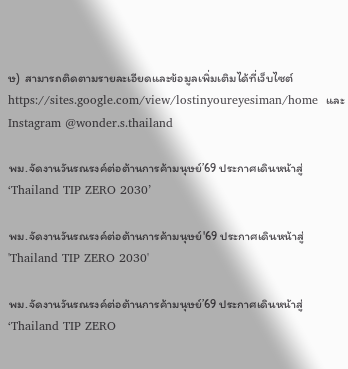ษ)  สามารถติดตามรายละเอียดและข้อมูลเพิ่มเติมได้ที่เว็บไซต์ https://sites.google.com/view/lostinyoureyesiman/home  และ Instagram @wonder.s.thailand

พม.จัดงานวันรณรงค์ต่อต้านการค้ามนุษย์’69 ประกาศเดินหน้าสู่ ‘Thailand TIP ZERO 2030’

พม.จัดงานวันรณรงค์ต่อต้านการค้ามนุษย์'69 ประกาศเดินหน้าสู่ 'Thailand TIP ZERO 2030'

พม.จัดงานวันรณรงค์ต่อต้านการค้ามนุษย์’69 ประกาศเดินหน้าสู่ ‘Thailand TIP ZERO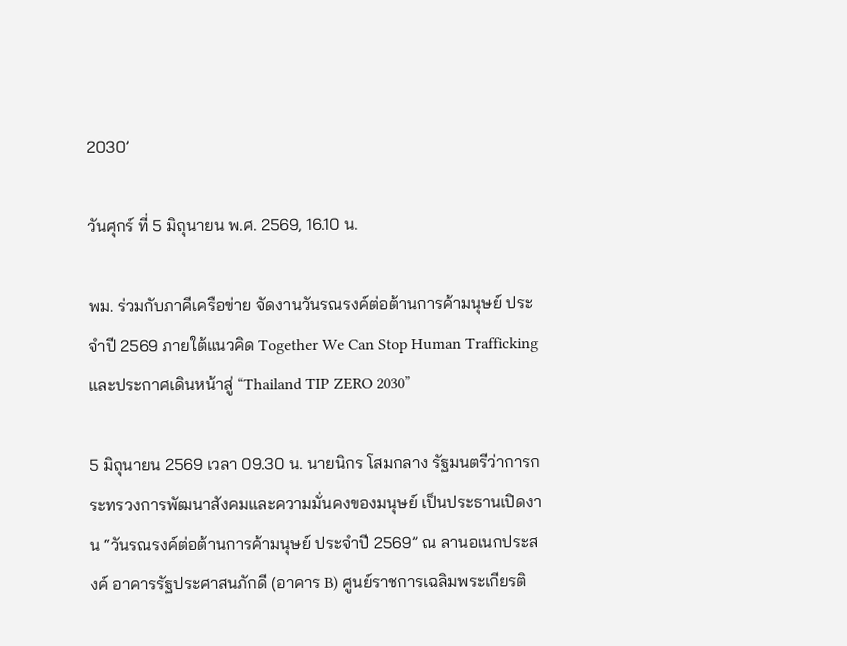2030’

วันศุกร์ ที่ 5 มิถุนายน พ.ศ. 2569, 16.10 น.

พม. ร่วมกับภาคีเครือข่าย จัดงานวันรณรงค์ต่อต้านการค้ามนุษย์ ประจำปี 2569 ภายใต้แนวคิด Together We Can Stop Human Trafficking และประกาศเดินหน้าสู่ “Thailand TIP ZERO 2030”

5 มิถุนายน 2569 เวลา 09.30 น. นายนิกร โสมกลาง รัฐมนตรีว่าการกระทรวงการพัฒนาสังคมและความมั่นคงของมนุษย์ เป็นประธานเปิดงาน “วันรณรงค์ต่อต้านการค้ามนุษย์ ประจำปี 2569” ณ ลานอเนกประสงค์ อาคารรัฐประศาสนภักดี (อาคาร B) ศูนย์ราชการเฉลิมพระเกียรติ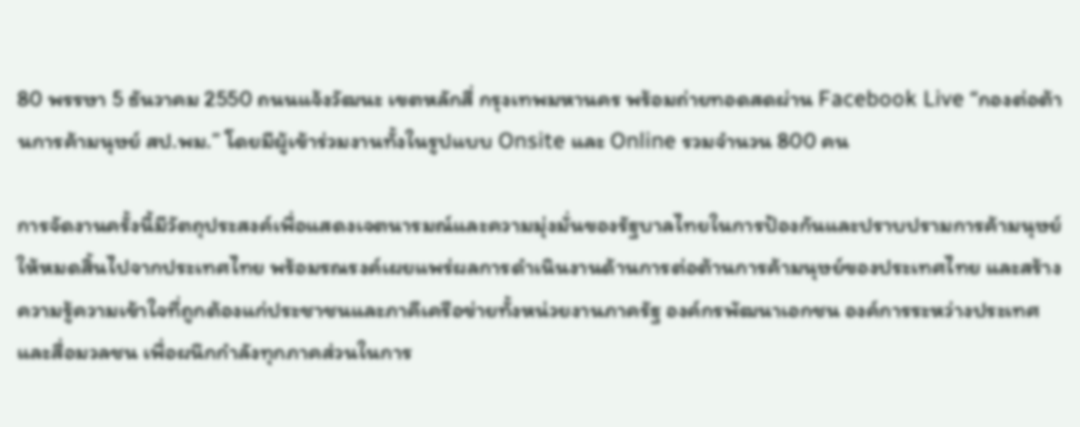80 พรรษา 5 ธันวาคม 2550 ถนนแจ้งวัฒนะ เขตหลักสี่ กรุงเทพมหานคร พร้อมถ่ายทอดสดผ่าน Facebook Live “กองต่อต้านการค้ามนุษย์ สป.พม.” โดยมีผู้เข้าร่วมงานทั้งในรูปแบบ Onsite และ Online รวมจำนวน 800 คน

การจัดงานครั้งนี้มีวัตถุประสงค์เพื่อแสดงเจตนารมณ์และความมุ่งมั่นของรัฐบาลไทยในการป้องกันและปราบปรามการค้ามนุษย์ให้หมดสิ้นไปจากประเทศไทย พร้อมรณรงค์เผยแพร่ผลการดำเนินงานด้านการต่อต้านการค้ามนุษย์ของประเทศไทย และสร้างความรู้ความเข้าใจที่ถูกต้องแก่ประชาชนและภาคีเครือข่ายทั้งหน่วยงานภาครัฐ องค์กรพัฒนาเอกชน องค์การระหว่างประเทศ และสื่อมวลชน เพื่อผนึกกำลังทุกภาคส่วนในการ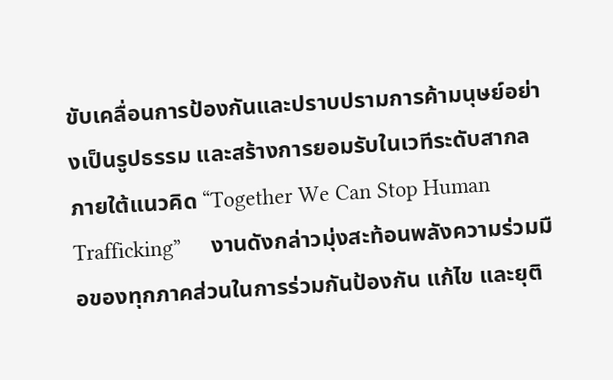ขับเคลื่อนการป้องกันและปราบปรามการค้ามนุษย์อย่างเป็นรูปธรรม และสร้างการยอมรับในเวทีระดับสากล ภายใต้แนวคิด “Together We Can Stop Human Trafficking”     งานดังกล่าวมุ่งสะท้อนพลังความร่วมมือของทุกภาคส่วนในการร่วมกันป้องกัน แก้ไข และยุติ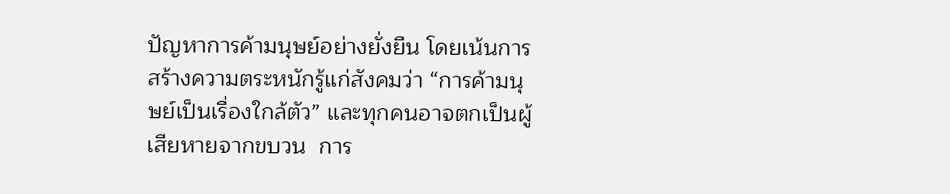ปัญหาการค้ามนุษย์อย่างยั่งยืน โดยเน้นการสร้างความตระหนักรู้แก่สังคมว่า “การค้ามนุษย์เป็นเรื่องใกล้ตัว” และทุกคนอาจตกเป็นผู้เสียหายจากขบวน  การ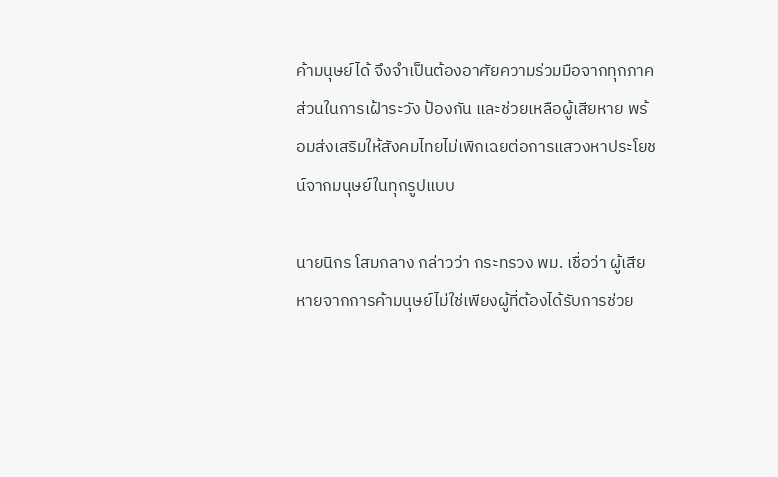ค้ามนุษย์ได้ จึงจำเป็นต้องอาศัยความร่วมมือจากทุกภาคส่วนในการเฝ้าระวัง ป้องกัน และช่วยเหลือผู้เสียหาย พร้อมส่งเสริมให้สังคมไทยไม่เพิกเฉยต่อการแสวงหาประโยชน์จากมนุษย์ในทุกรูปแบบ

นายนิกร โสมกลาง กล่าวว่า กระทรวง พม. เชื่อว่า ผู้เสียหายจากการค้ามนุษย์ไม่ใช่เพียงผู้ที่ต้องได้รับการช่วย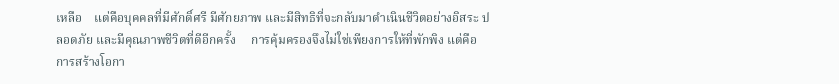เหลือ    แต่คือบุคคลที่มีศักดิ์ศรี มีศักยภาพ และมีสิทธิที่จะกลับมาดำเนินชีวิตอย่างอิสระ ปลอดภัย และมีคุณภาพชีวิตที่ดีอีกครั้ง     การคุ้มครองจึงไม่ใช่เพียงการให้ที่พักพิง แต่คือการสร้างโอกา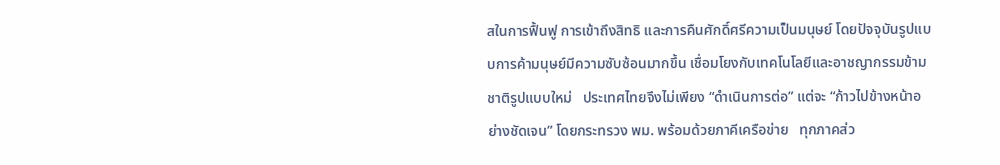สในการฟื้นฟู การเข้าถึงสิทธิ และการคืนศักดิ์ศรีความเป็นมนุษย์ โดยปัจจุบันรูปแบบการค้ามนุษย์มีความซับซ้อนมากขึ้น เชื่อมโยงกับเทคโนโลยีและอาชญากรรมข้ามชาติรูปแบบใหม่   ประเทศไทยจึงไม่เพียง “ดำเนินการต่อ” แต่จะ “ก้าวไปข้างหน้าอย่างชัดเจน” โดยกระทรวง พม. พร้อมด้วยภาคีเครือข่าย   ทุกภาคส่ว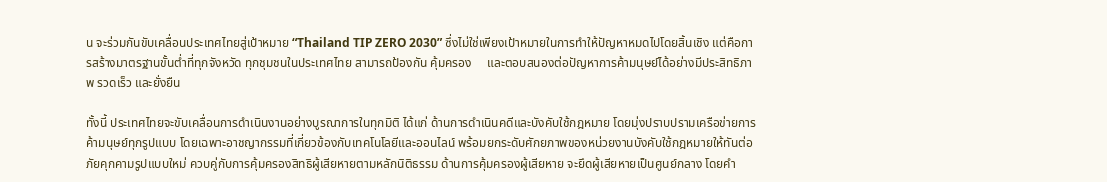น จะร่วมกันขับเคลื่อนประเทศไทยสู่เป้าหมาย “Thailand TIP ZERO 2030” ซึ่งไม่ใช่เพียงเป้าหมายในการทำให้ปัญหาหมดไปโดยสิ้นเชิง แต่คือการสร้างมาตรฐานขั้นต่ำที่ทุกจังหวัด ทุกชุมชนในประเทศไทย สามารถป้องกัน คุ้มครอง     และตอบสนองต่อปัญหาการค้ามนุษย์ได้อย่างมีประสิทธิภาพ รวดเร็ว และยั่งยืน

ทั้งนี้ ประเทศไทยจะขับเคลื่อนการดำเนินงานอย่างบูรณาการในทุกมิติ ได้แก่ ด้านการดำเนินคดีและบังคับใช้กฎหมาย โดยมุ่งปราบปรามเครือข่ายการค้ามนุษย์ทุกรูปแบบ โดยเฉพาะอาชญากรรมที่เกี่ยวข้องกับเทคโนโลยีและออนไลน์ พร้อมยกระดับศักยภาพของหน่วยงานบังคับใช้กฎหมายให้ทันต่อภัยคุกคามรูปแบบใหม่ ควบคู่กับการคุ้มครองสิทธิผู้เสียหายตามหลักนิติธรรม ด้านการคุ้มครองผู้เสียหาย จะยึดผู้เสียหายเป็นศูนย์กลาง โดยคำ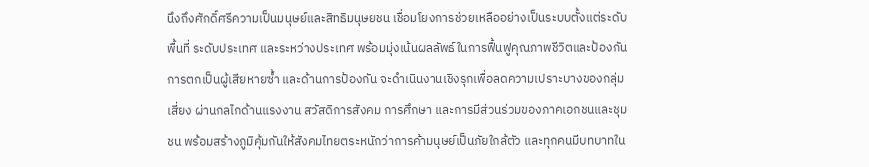นึงถึงศักดิ์ศรีความเป็นมนุษย์และสิทธิมนุษยชน เชื่อมโยงการช่วยเหลืออย่างเป็นระบบตั้งแต่ระดับพื้นที่ ระดับประเทศ และระหว่างประเทศ พร้อมมุ่งเน้นผลลัพธ์ในการฟื้นฟูคุณภาพชีวิตและป้องกันการตกเป็นผู้เสียหายซ้ำ และด้านการป้องกัน จะดำเนินงานเชิงรุกเพื่อลดความเปราะบางของกลุ่มเสี่ยง ผ่านกลไกด้านแรงงาน สวัสดิการสังคม การศึกษา และการมีส่วนร่วมของภาคเอกชนและชุมชน พร้อมสร้างภูมิคุ้มกันให้สังคมไทยตระหนักว่าการค้ามนุษย์เป็นภัยใกล้ตัว และทุกคนมีบทบาทใน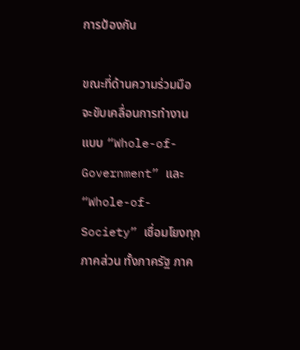การป้องกัน

ขณะที่ด้านความร่วมมือ จะขับเคลื่อนการทำงานแบบ “Whole-of-Government” และ “Whole-of-Society” เชื่อมโยงทุกภาคส่วน ทั้งภาครัฐ ภาค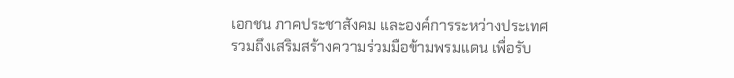เอกชน ภาคประชาสังคม และองค์การระหว่างประเทศ รวมถึงเสริมสร้างความร่วมมือข้ามพรมแดน เพื่อรับ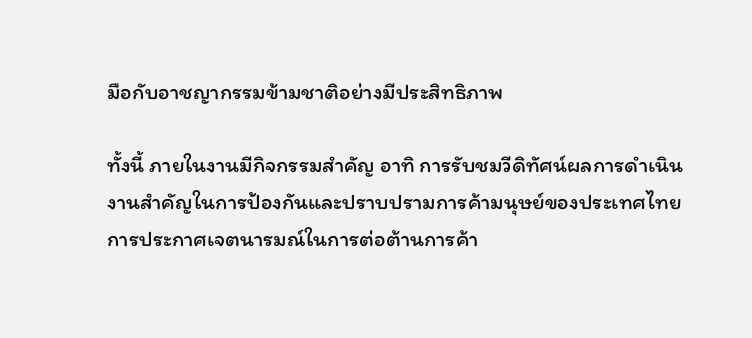มือกับอาชญากรรมข้ามชาติอย่างมีประสิทธิภาพ

ทั้งนี้ ภายในงานมีกิจกรรมสำคัญ อาทิ การรับชมวีดิทัศน์ผลการดำเนินงานสำคัญในการป้องกันและปราบปรามการค้ามนุษย์ของประเทศไทย การประกาศเจตนารมณ์ในการต่อต้านการค้า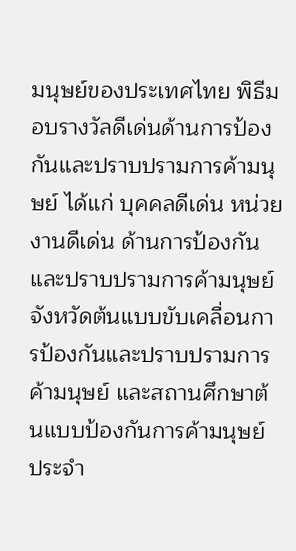มนุษย์ของประเทศไทย พิธีมอบรางวัลดีเด่นด้านการป้องกันและปราบปรามการค้ามนุษย์ ได้แก่ บุคคลดีเด่น หน่วยงานดีเด่น ด้านการป้องกันและปราบปรามการค้ามนุษย์ จังหวัดต้นแบบขับเคลื่อนการป้องกันและปราบปรามการค้ามนุษย์ และสถานศึกษาต้นแบบป้องกันการค้ามนุษย์ ประจำ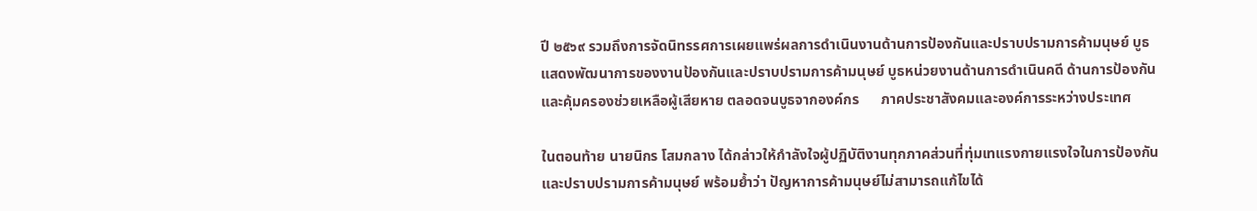ปี ๒๕๖๙ รวมถึงการจัดนิทรรศการเผยแพร่ผลการดำเนินงานด้านการป้องกันและปราบปรามการค้ามนุษย์ บูธแสดงพัฒนาการของงานป้องกันและปราบปรามการค้ามนุษย์ บูธหน่วยงานด้านการดำเนินคดี ด้านการป้องกันและคุ้มครองช่วยเหลือผู้เสียหาย ตลอดจนบูธจากองค์กร      ภาคประชาสังคมและองค์การระหว่างประเทศ

ในตอนท้าย นายนิกร โสมกลาง ได้กล่าวให้กำลังใจผู้ปฏิบัติงานทุกภาคส่วนที่ทุ่มเทแรงกายแรงใจในการป้องกันและปราบปรามการค้ามนุษย์ พร้อมย้ำว่า ปัญหาการค้ามนุษย์ไม่สามารถแก้ไขได้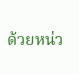ด้วยหน่ว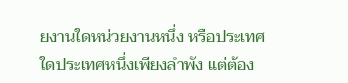ยงานใดหน่วยงานหนึ่ง หรือประเทศใดประเทศหนึ่งเพียงลำพัง แต่ต้อง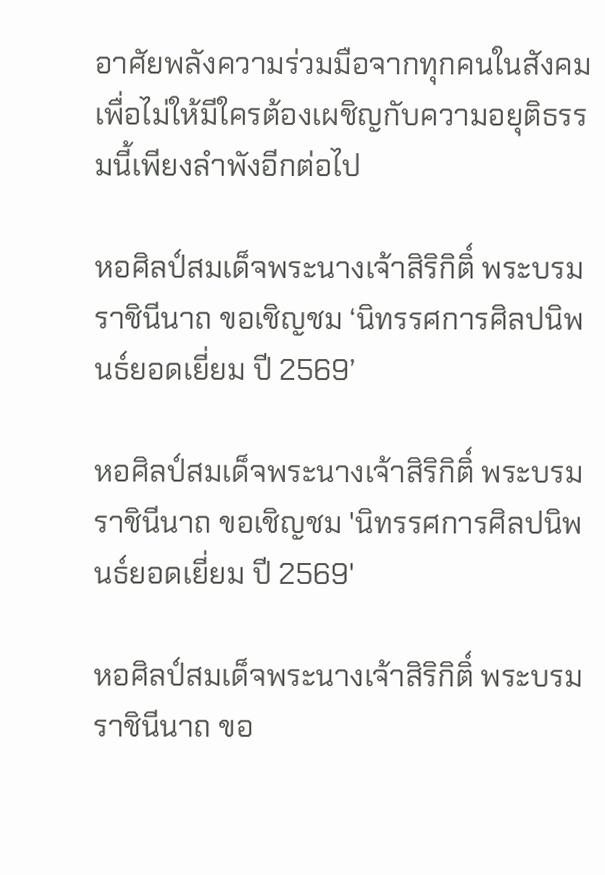อาศัยพลังความร่วมมือจากทุกคนในสังคม เพื่อไม่ให้มีใครต้องเผชิญกับความอยุติธรรมนี้เพียงลำพังอีกต่อไป

หอศิลป์สมเด็จพระนางเจ้าสิริกิติ์ พระบรมราชินีนาถ ขอเชิญชม ‘นิทรรศการศิลปนิพนธ์ยอดเยี่ยม ปี 2569’

หอศิลป์สมเด็จพระนางเจ้าสิริกิติ์ พระบรมราชินีนาถ ขอเชิญชม 'นิทรรศการศิลปนิพนธ์ยอดเยี่ยม ปี 2569'

หอศิลป์สมเด็จพระนางเจ้าสิริกิติ์ พระบรมราชินีนาถ ขอ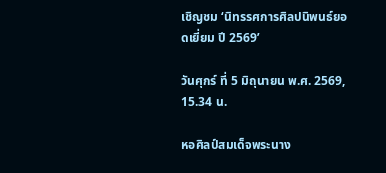เชิญชม ‘นิทรรศการศิลปนิพนธ์ยอดเยี่ยม ปี 2569’

วันศุกร์ ที่ 5 มิถุนายน พ.ศ. 2569, 15.34 น.

หอศิลป์สมเด็จพระนาง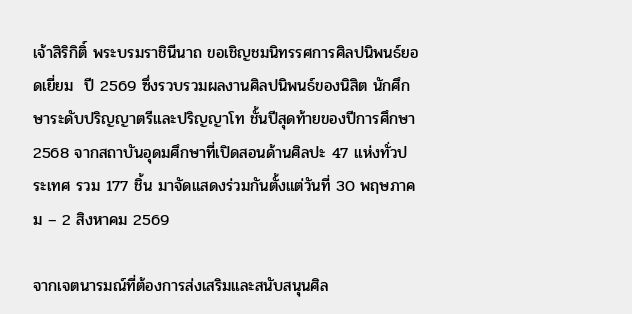เจ้าสิริกิติ์ พระบรมราชินีนาถ ขอเชิญชมนิทรรศการศิลปนิพนธ์ยอดเยี่ยม  ปี 2569 ซึ่งรวบรวมผลงานศิลปนิพนธ์ของนิสิต นักศึกษาระดับปริญญาตรีและปริญญาโท ชั้นปีสุดท้ายของปีการศึกษา 2568 จากสถาบันอุดมศึกษาที่เปิดสอนด้านศิลปะ 47 แห่งทั่วประเทศ รวม 177 ชิ้น มาจัดแสดงร่วมกันตั้งแต่วันที่ 30 พฤษภาคม – 2 สิงหาคม 2569

จากเจตนารมณ์ที่ต้องการส่งเสริมและสนับสนุนศิล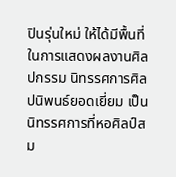ปินรุ่นใหม่ ให้ได้มีพื้นที่ในการแสดงผลงานศิลปกรรม นิทรรศการศิลปนิพนธ์ยอดเยี่ยม เป็นนิทรรศการที่หอศิลป์สม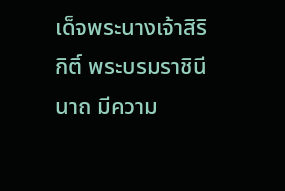เด็จพระนางเจ้าสิริกิติ์ พระบรมราชินีนาถ มีความ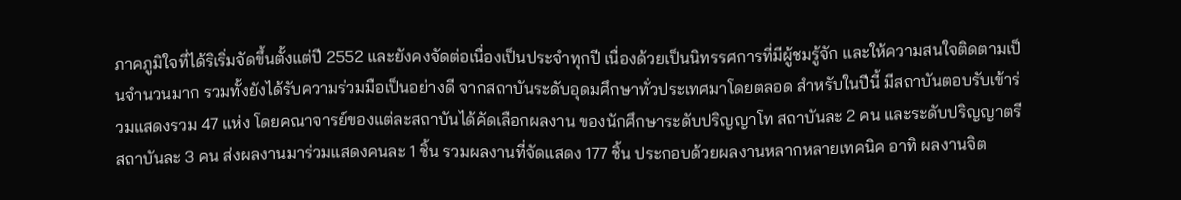ภาคภูมิใจที่ได้ริเริ่มจัดขึ้นตั้งแต่ปี 2552 และยังคงจัดต่อเนื่องเป็นประจำทุกปี เนื่องด้วยเป็นนิทรรศการที่มีผู้ชมรู้จัก และให้ความสนใจติดตามเป็นจำนวนมาก รวมทั้งยังได้รับความร่วมมือเป็นอย่างดี จากสถาบันระดับอุดมศึกษาทั่วประเทศมาโดยตลอด สำหรับในปีนี้ มีสถาบันตอบรับเข้าร่วมแสดงรวม 47 แห่ง โดยคณาจารย์ของแต่ละสถาบันได้คัดเลือกผลงาน ของนักศึกษาระดับปริญญาโท สถาบันละ 2 คน และระดับปริญญาตรี สถาบันละ 3 คน ส่งผลงานมาร่วมแสดงคนละ 1 ชิ้น รวมผลงานที่จัดแสดง 177 ชิ้น ประกอบด้วยผลงานหลากหลายเทคนิค อาทิ ผลงานจิต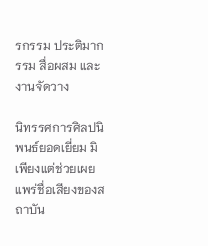รกรรม ประติมากรรม สื่อผสม และงานจัดวาง

นิทรรศการศิลปนิพนธ์ยอดเยี่ยม มิเพียงแต่ช่วยเผยแพร่ชื่อเสียงของสถาบัน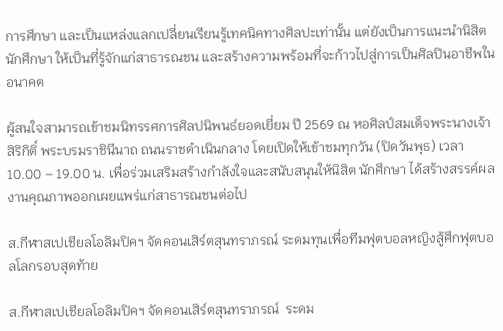การศึกษา และเป็นแหล่งแลกเปลี่ยนเรียนรู้เทคนิคทางศิลปะเท่านั้น แต่ยังเป็นการแนะนำนิสิต นักศึกษา ให้เป็นที่รู้จักแก่สาธารณชน และสร้างความพร้อมที่จะก้าวไปสู่การเป็นศิลปินอาชีพในอนาคต

ผู้สนใจสามารถเข้าชมนิทรรศการศิลปนิพนธ์ยอดเยี่ยม ปี 2569 ณ หอศิลป์สมเด็จพระนางเจ้าสิริกิติ์ พระบรมราชินีนาถ ถนนราชดำเนินกลาง โดยเปิดให้เข้าชมทุกวัน (ปิดวันพุธ) เวลา 10.00 – 19.00 น. เพื่อร่วมเสริมสร้างกำลังใจและสนับสนุนให้นิสิต นักศึกษา ได้สร้างสรรค์ผลงานคุณภาพออกเผยแพร่แก่สาธารณชนต่อไป

ส.กีฬาสเปเชียลโอลิมปิคฯ จัดคอนเสิร์ตสุนทราภรณ์ ระดมทุนเพื่อทีมฟุตบอลหญิงสู้ศึกฟุตบอลโลกรอบสุดท้าย

ส.กีฬาสเปเชียลโอลิมปิคฯ จัดคอนเสิร์ตสุนทราภรณ์  ระดม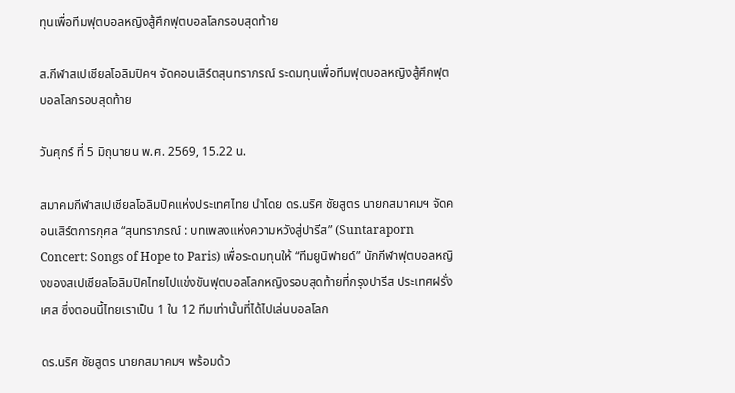ทุนเพื่อทีมฟุตบอลหญิงสู้ศึกฟุตบอลโลกรอบสุดท้าย

ส.กีฬาสเปเชียลโอลิมปิคฯ จัดคอนเสิร์ตสุนทราภรณ์ ระดมทุนเพื่อทีมฟุตบอลหญิงสู้ศึกฟุตบอลโลกรอบสุดท้าย

วันศุกร์ ที่ 5 มิถุนายน พ.ศ. 2569, 15.22 น.

สมาคมกีฬาสเปเชียลโอลิมปิคแห่งประเทศไทย นำโดย ดร.นริศ ชัยสูตร นายกสมาคมฯ จัดคอนเสิร์ตการกุศล “สุนทราภรณ์ : บทเพลงแห่งความหวังสู่ปารีส” (Suntaraporn Concert: Songs of Hope to Paris) เพื่อระดมทุนให้ “ทีมยูนิฟายด์” นักกีฬาฟุตบอลหญิงของสเปเชียลโอลิมปิคไทยไปแข่งขันฟุตบอลโลกหญิงรอบสุดท้ายที่กรุงปารีส ประเทศฝรั่งเศส ซึ่งตอนนี้ไทยเราเป็น 1 ใน 12 ทีมเท่านั้นที่ได้ไปเล่นบอลโลก

ดร.นริศ ชัยสูตร นายกสมาคมฯ พร้อมด้ว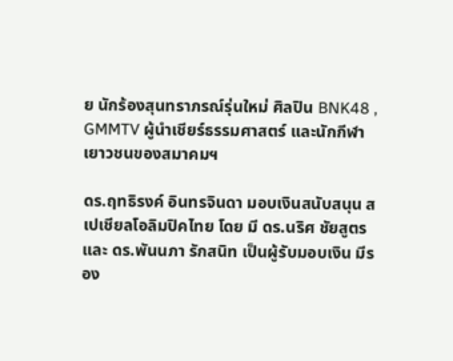ย นักร้องสุนทราภรณ์รุ่นใหม่ ศิลปิน BNK48 , GMMTV ผู้นำเชียร์ธรรมศาสตร์ และนักกีฬาเยาวชนของสมาคมฯ

ดร.ฤทธิรงค์ อินทรจินดา มอบเงินสนับสนุน สเปเชียลโอลิมปิคไทย โดย มี ดร.นริศ ชัยสูตร และ ดร.พันนภา รักสนิท เป็นผู้รับมอบเงิน มีรอง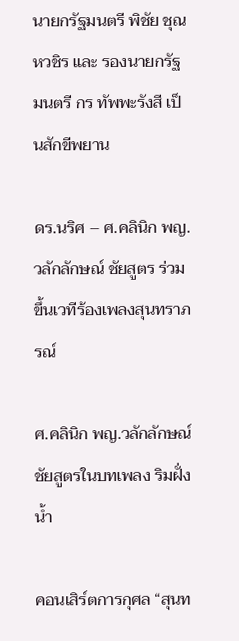นายกรัฐมนตรี พิชัย ชุณหวชิร และ รองนายกรัฐมนตรี กร ทัพพะรังสี เป็นสักขีพยาน

ดร.นริศ – ศ.คลินิก พญ.วลักลักษณ์ ชัยสูตร ร่วมขึ้นเวทีร้องเพลงสุนทราภรณ์

ศ.คลินิก พญ.วลักลักษณ์ ชัยสูตรในบทเพลง ริมฝั่งน้ำ

คอนเสิร์ตการกุศล “สุนท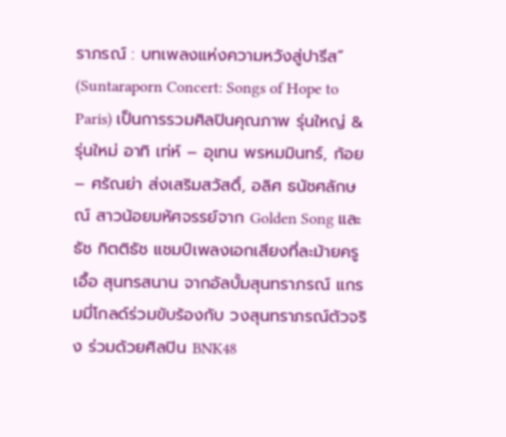ราภรณ์ : บทเพลงแห่งความหวังสู่ปารีส” (Suntaraporn Concert: Songs of Hope to Paris) เป็นการรวมศิลปินคุณภาพ รุ่นใหญ่ & รุ่นใหม่ อาทิ เท่ห์ – อุเทน พรหมมินทร์, ก้อย – ศรัณย่า ส่งเสริมสวัสดิ์, อลิศ ธนัชศลักษณ์ สาวน้อยมหัศจรรย์จาก Golden Song และธัช กิตติธัช แชมป์เพลงเอกเสียงที่ละม้ายครูเอื้อ สุนทรสนาน จากอัลบั้มสุนทราภรณ์ แกรมมี่โกลด์ร่วมขับร้องกับ วงสุนทราภรณ์ตัวจริง ร่วมด้วยศิลปิน BNK48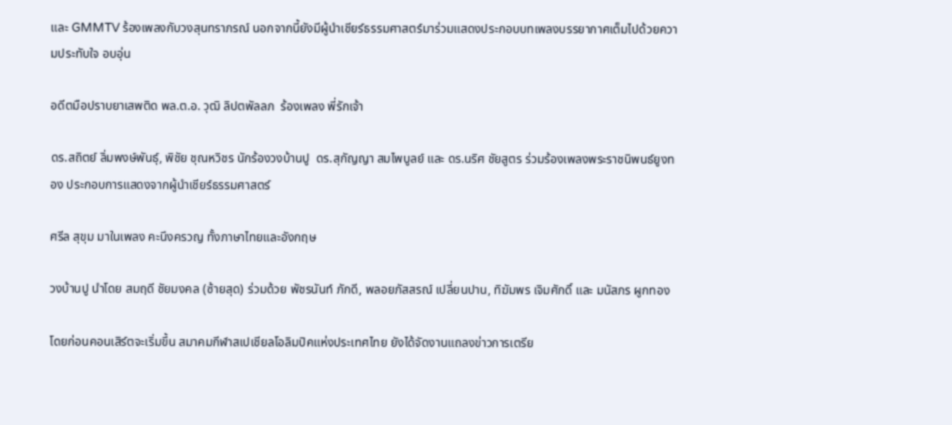และ GMMTV ร้องเพลงกับวงสุนทราภรณ์ นอกจากนี้ยังมีผู้นำเชียร์ธรรมศาสตร์มาร่วมแสดงประกอบบทเพลงบรรยากาศเต็มไปด้วยความประทับใจ อบอุ่น

อดีตมือปราบยาเสพติด พล.ต.อ. วุฒิ ลิปตพัลลภ  ร้องเพลง พี่รักเจ้า

ดร.สถิตย์ ลิ่มพงษ์พันธุ์, พิชัย ชุณหวิชร นักร้องวงบ้านปู  ดร.สุกัญญา สมไพบูลย์ และ ดร.นริศ ชัยสูตร ร่วมร้องเพลงพระราชนิพนธ์ยูงทอง ประกอบการแสดงจากผู้นำเชียร์ธรรมศาสตร์

ศรีล สุขุม มาในเพลง คะนึงครวญ ทั้งภาษาไทยและอังกฤษ

วงบ้านปู นำโดย สมฤดี ชัยมงคล (ซ้ายสุด) ร่วมด้วย พัชรนันท์ ภักดี, พลอยภัสสรณ์ เปลี่ยนปาน, ทิฆัมพร เจิมศักดิ์ และ มนัสภร ผูกทอง

โดยก่อนคอนเสิร์ตจะเริ่มขึ้น สมาคมกีฬาสเปเชียลโอลิมปิคแห่งประเทศไทย ยังได้จัดงานแถลงข่าวการเตรีย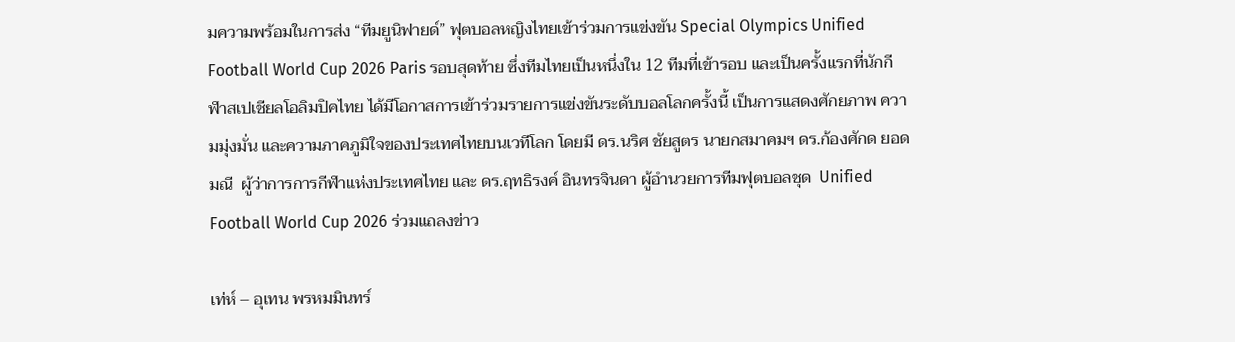มความพร้อมในการส่ง “ทีมยูนิฟายด์” ฟุตบอลหญิงไทยเข้าร่วมการแข่งขัน Special Olympics Unified Football World Cup 2026 Paris รอบสุดท้าย ซึ่งทีมไทยเป็นหนึ่งใน 12 ทีมที่เข้ารอบ และเป็นครั้งแรกที่นักกีฬาสเปเชียลโอลิมปิคไทย ได้มีโอกาสการเข้าร่วมรายการแข่งขันระดับบอลโลกครั้งนี้ เป็นการแสดงศักยภาพ ความมุ่งมั่น และความภาคภูมิใจของประเทศไทยบนเวทีโลก โดยมี ดร.นริศ ชัยสูตร นายกสมาคมฯ ดร.ก้องศักด ยอดมณี  ผู้ว่าการการกีฬาแห่งประเทศไทย และ ดร.ฤทธิรงค์ อินทรจินดา ผู้อำนวยการทีมฟุตบอลชุด  Unified Football World Cup 2026 ร่วมแถลงข่าว

เท่ห์ – อุเทน พรหมมินทร์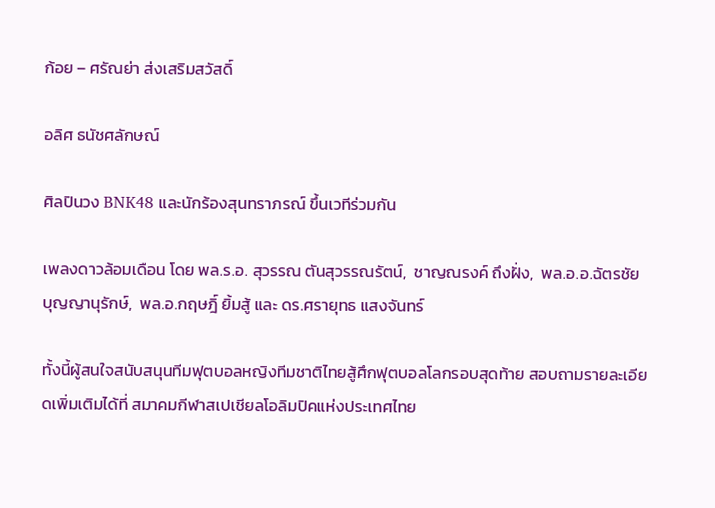ก้อย – ศรัณย่า ส่งเสริมสวัสดิ์

อลิศ ธนัชศลักษณ์

ศิลปินวง BNK48 และนักร้องสุนทราภรณ์ ขึ้นเวทีร่วมกัน

เพลงดาวล้อมเดือน โดย พล.ร.อ. สุวรรณ ตันสุวรรณรัตน์,  ชาญณรงค์ ถึงฝั่ง,  พล.อ.อ.ฉัตรชัย บุญญานุรักษ์,  พล.อ.กฤษฎิ์ ยิ้มสู้ และ ดร.ศรายุทธ แสงจันทร์

ทั้งนี้ผู้สนใจสนับสนุนทีมฟุตบอลหญิงทีมชาติไทยสู้ศึกฟุตบอลโลกรอบสุดท้าย สอบถามรายละเอียดเพิ่มเติมได้ที่ สมาคมกีฬาสเปเชียลโอลิมปิคแห่งประเทศไทย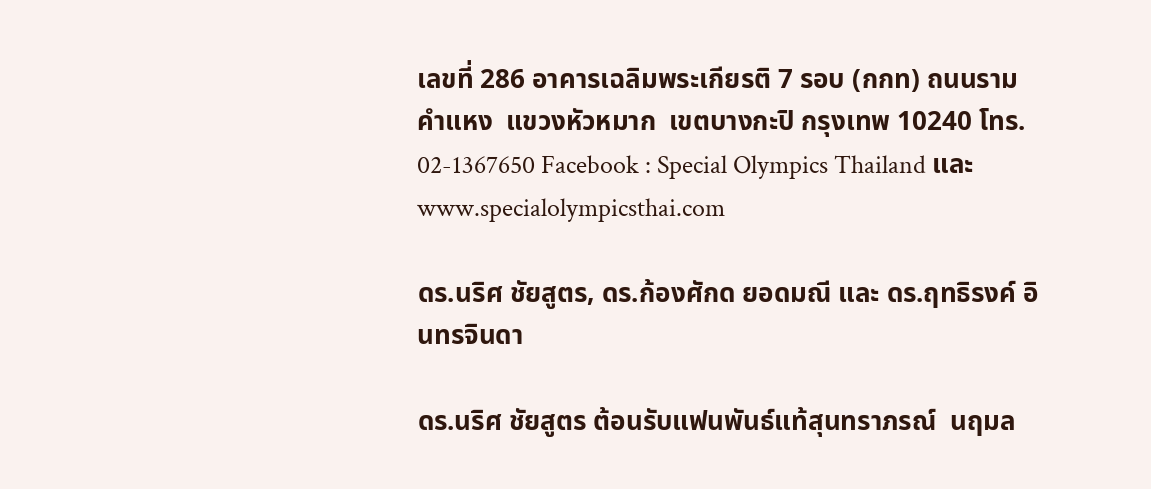เลขที่ 286 อาคารเฉลิมพระเกียรติ 7 รอบ (กกท) ถนนรามคำแหง  แขวงหัวหมาก  เขตบางกะปิ กรุงเทพ 10240 โทร. 02-1367650 Facebook : Special Olympics Thailand และ www.specialolympicsthai.com

ดร.นริศ ชัยสูตร, ดร.ก้องศักด ยอดมณี และ ดร.ฤทธิรงค์ อินทรจินดา

ดร.นริศ ชัยสูตร ต้อนรับแฟนพันธ์แท้สุนทราภรณ์  นฤมล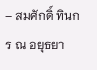– สมศักดิ์ ทินกร ณ อยุธยา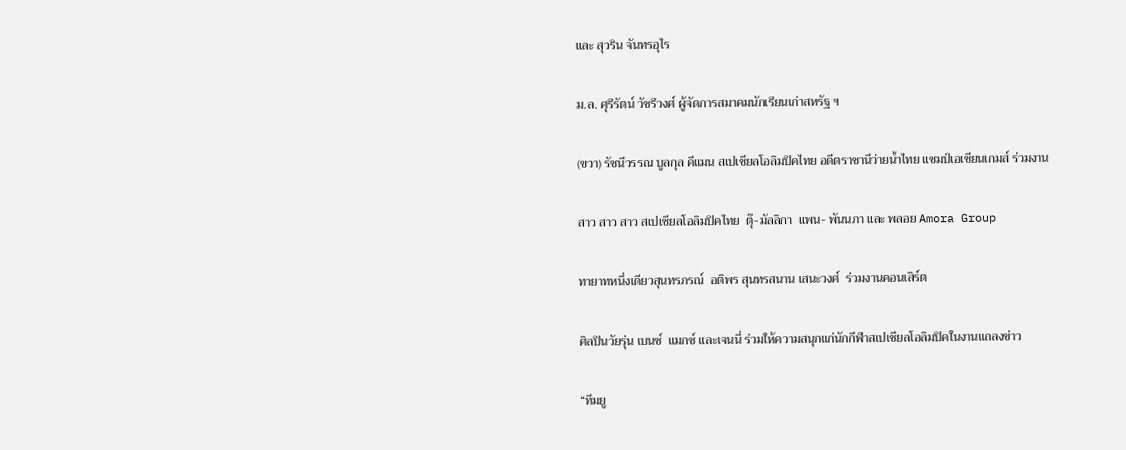และ สุวริน จันทรอุไร

ม.ล. ศุรีรัตน์ วัชรีวงศ์ ผู้จัดการสมาคมนักเรียนเก่าสหรัฐ ฯ

(ขวา) รัชนีวรรณ บูลกุล คีแมน สเปเชียลโอลิมปิคไทย อดีตราชานีว่ายน้ำไทย แชมป์เอเชียนเกมส์ ร่วมงาน

สาว สาว สาว สเปเชียลโอลิมปิคไทย  ตุ๊-มัลลิกา  แพน- พันนภา และ พลอย Amora Group

ทายาทหนึ่งเดียวสุนทรภรณ์  อติพร สุนทรสนาน เสนะวงศ์  ร่วมงานคอนเสิร์ต

ศิลปินวัยรุ่น เบนซ์  แมกซ์ และเจนนี่ ร่วมให้ความสนุกแก่นักกีฬาสเปเชียลโอลิมปิคในงานแถลงข่าว

“ทีมยู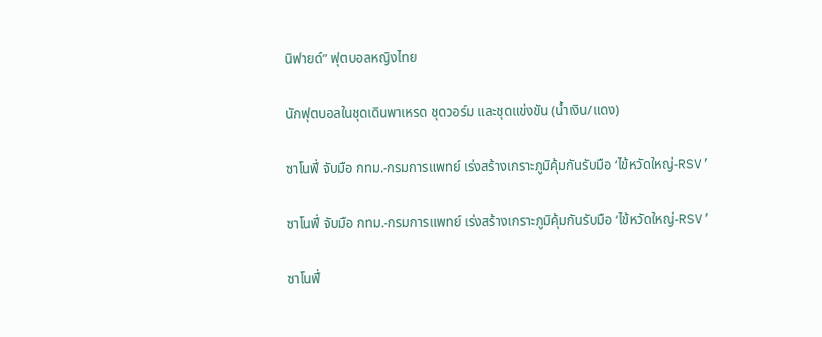นิฟายด์” ฟุตบอลหญิงไทย

นักฟุตบอลในชุดเดินพาเหรด ชุดวอร์ม และชุดแข่งขัน (น้ำเงิน/แดง)

ซาโนฟี่ จับมือ กทม.-กรมการแพทย์ เร่งสร้างเกราะภูมิคุ้มกันรับมือ ‘ไข้หวัดใหญ่-RSV’

ซาโนฟี่ จับมือ กทม.-กรมการแพทย์ เร่งสร้างเกราะภูมิคุ้มกันรับมือ ‘ไข้หวัดใหญ่-RSV’

ซาโนฟี่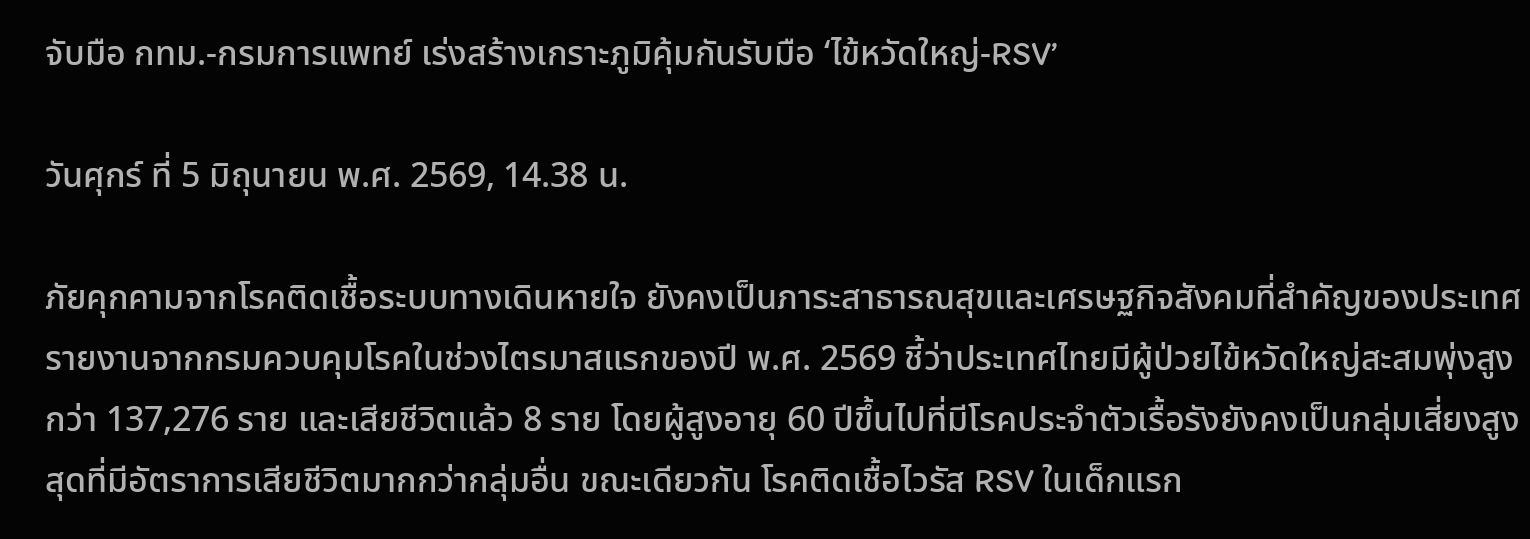จับมือ กทม.-กรมการแพทย์ เร่งสร้างเกราะภูมิคุ้มกันรับมือ ‘ไข้หวัดใหญ่-RSV’

วันศุกร์ ที่ 5 มิถุนายน พ.ศ. 2569, 14.38 น.

ภัยคุกคามจากโรคติดเชื้อระบบทางเดินหายใจ ยังคงเป็นภาระสาธารณสุขและเศรษฐกิจสังคมที่สำคัญของประเทศ รายงานจากกรมควบคุมโรคในช่วงไตรมาสแรกของปี พ.ศ. 2569 ชี้ว่าประเทศไทยมีผู้ป่วยไข้หวัดใหญ่สะสมพุ่งสูงกว่า 137,276 ราย และเสียชีวิตแล้ว 8 ราย โดยผู้สูงอายุ 60 ปีขึ้นไปที่มีโรคประจำตัวเรื้อรังยังคงเป็นกลุ่มเสี่ยงสูงสุดที่มีอัตราการเสียชีวิตมากกว่ากลุ่มอื่น ขณะเดียวกัน โรคติดเชื้อไวรัส RSV ในเด็กแรก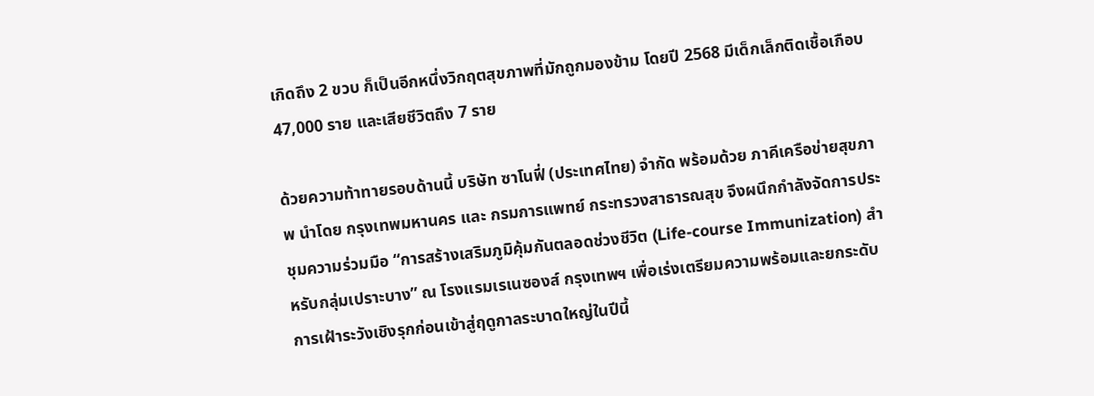เกิดถึง 2 ขวบ ก็เป็นอีกหนึ่งวิกฤตสุขภาพที่มักถูกมองข้าม โดยปี 2568 มีเด็กเล็กติดเชื้อเกือบ 47,000 ราย และเสียชีวิตถึง 7 ราย

ด้วยความท้าทายรอบด้านนี้ บริษัท ซาโนฟี่ (ประเทศไทย) จำกัด พร้อมด้วย ภาคีเครือข่ายสุขภาพ นำโดย กรุงเทพมหานคร และ กรมการแพทย์ กระทรวงสาธารณสุข จึงผนึกกำลังจัดการประชุมความร่วมมือ “การสร้างเสริมภูมิคุ้มกันตลอดช่วงชีวิต (Life-course Immunization) สำหรับกลุ่มเปราะบาง” ณ โรงแรมเรเนซองส์ กรุงเทพฯ เพื่อเร่งเตรียมความพร้อมและยกระดับการเฝ้าระวังเชิงรุกก่อนเข้าสู่ฤดูกาลระบาดใหญ่ในปีนี้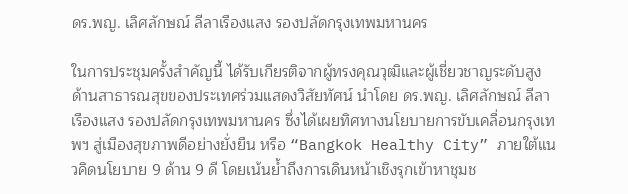ดร.พญ. เลิศลักษณ์ ลีลาเรืองแสง รองปลัดกรุงเทพมหานคร

ในการประชุมครั้งสำคัญนี้ ได้รับเกียรติจากผู้ทรงคุณวุฒิและผู้เชี่ยวชาญระดับสูงด้านสาธารณสุขของประเทศร่วมแสดงวิสัยทัศน์ นำโดย ดร.พญ. เลิศลักษณ์ ลีลาเรืองแสง รองปลัดกรุงเทพมหานคร ซึ่งได้เผยทิศทางนโยบายการขับเคลื่อนกรุงเทพฯ สู่เมืองสุขภาพดีอย่างยั่งยืน หรือ “Bangkok Healthy City” ภายใต้แนวคิดนโยบาย 9 ด้าน 9 ดี โดยเน้นย้ำถึงการเดินหน้าเชิงรุกเข้าหาชุมช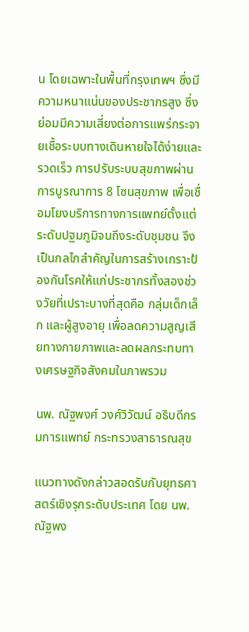น โดยเฉพาะในพื้นที่กรุงเทพฯ ซึ่งมีความหนาแน่นของประชากรสูง ซึ่งย่อมมีความเสี่ยงต่อการแพร่กระจายเชื้อระบบทางเดินหายใจได้ง่ายและรวดเร็ว การปรับระบบสุขภาพผ่านการบูรณาการ 8 โซนสุขภาพ เพื่อเชื่อมโยงบริการทางการแพทย์ตั้งแต่ระดับปฐมภูมิจนถึงระดับชุมชน จึงเป็นกลไกสำคัญในการสร้างเกราะป้องกันโรคให้แก่ประชากรทั้งสองช่วงวัยที่เปราะบางที่สุดคือ กลุ่มเด็กเล็ก และผู้สูงอายุ เพื่อลดความสูญเสียทางกายภาพและลดผลกระทบทางเศรษฐกิจสังคมในภาพรวม

นพ. ณัฐพงศ์ วงศ์วิวัฒน์ อธิบดีกรมการแพทย์ กระทรวงสาธารณสุข

แนวทางดังกล่าวสอดรับกับยุทธศาสตร์เชิงรุกระดับประเทศ โดย นพ. ณัฐพง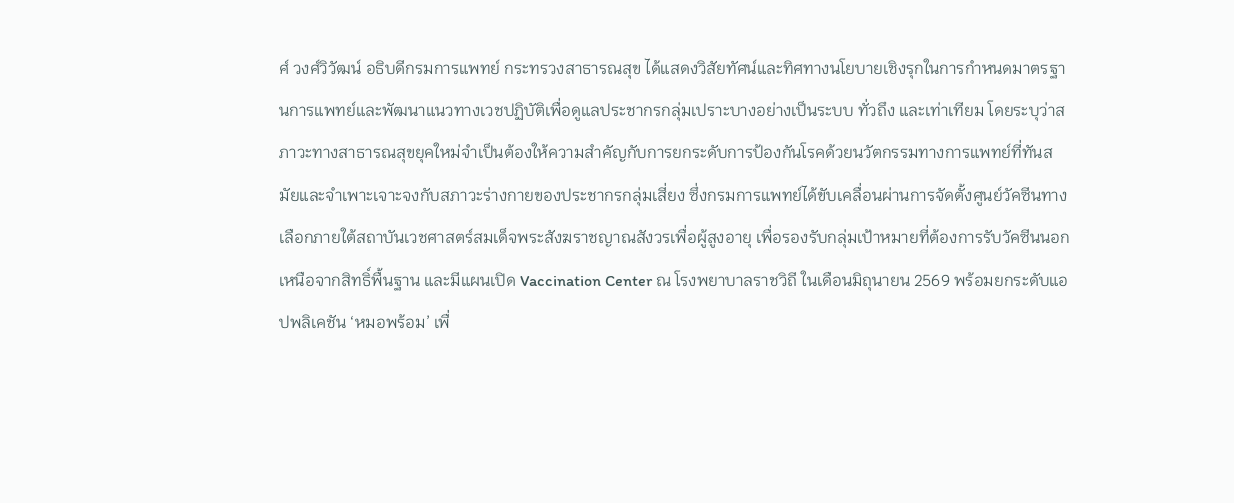ศ์ วงศ์วิวัฒน์ อธิบดีกรมการแพทย์ กระทรวงสาธารณสุข ได้แสดงวิสัยทัศน์และทิศทางนโยบายเชิงรุกในการกำหนดมาตรฐานการแพทย์และพัฒนาแนวทางเวชปฏิบัติเพื่อดูแลประชากรกลุ่มเปราะบางอย่างเป็นระบบ ทั่วถึง และเท่าเทียม โดยระบุว่าสภาวะทางสาธารณสุขยุคใหม่จำเป็นต้องให้ความสำคัญกับการยกระดับการป้องกันโรคด้วยนวัตกรรมทางการแพทย์ที่ทันสมัยและจำเพาะเจาะจงกับสภาวะร่างกายของประชากรกลุ่มเสี่ยง ซึ่งกรมการแพทย์ได้ขับเคลื่อนผ่านการจัดตั้งศูนย์วัคซีนทางเลือกภายใต้สถาบันเวชศาสตร์สมเด็จพระสังฆราชญาณสังวรเพื่อผู้สูงอายุ เพื่อรองรับกลุ่มเป้าหมายที่ต้องการรับวัคซีนนอกเหนือจากสิทธิ์พื้นฐาน และมีแผนเปิด Vaccination Center ณ โรงพยาบาลราชวิถี ในเดือนมิถุนายน 2569 พร้อมยกระดับแอปพลิเคชัน ‘หมอพร้อม’ เพื่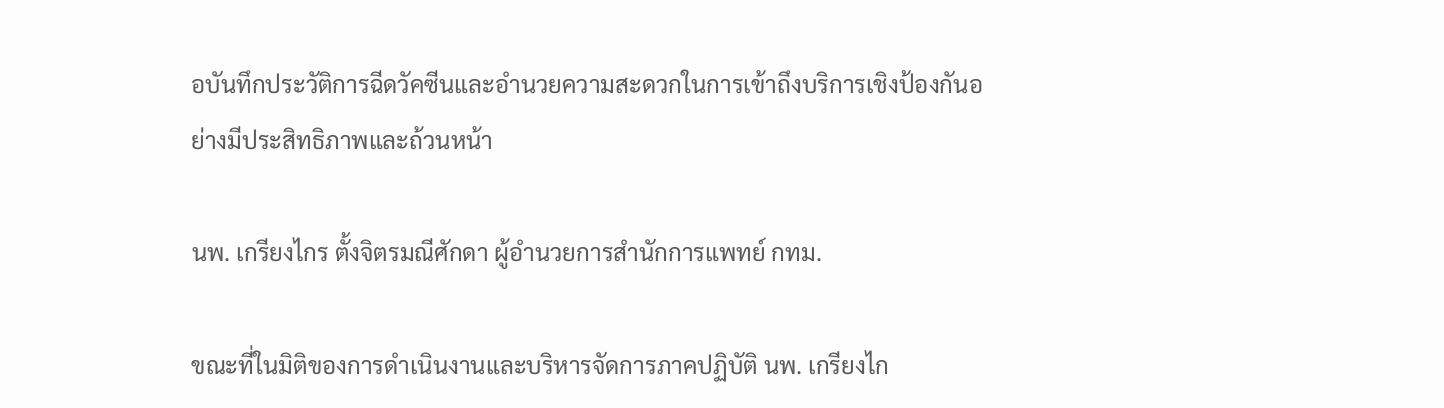อบันทึกประวัติการฉีดวัคซีนและอำนวยความสะดวกในการเข้าถึงบริการเชิงป้องกันอย่างมีประสิทธิภาพและถ้วนหน้า

นพ. เกรียงไกร ตั้งจิตรมณีศักดา ผู้อำนวยการสำนักการแพทย์ กทม.

ขณะที่ในมิติของการดำเนินงานและบริหารจัดการภาคปฏิบัติ นพ. เกรียงไก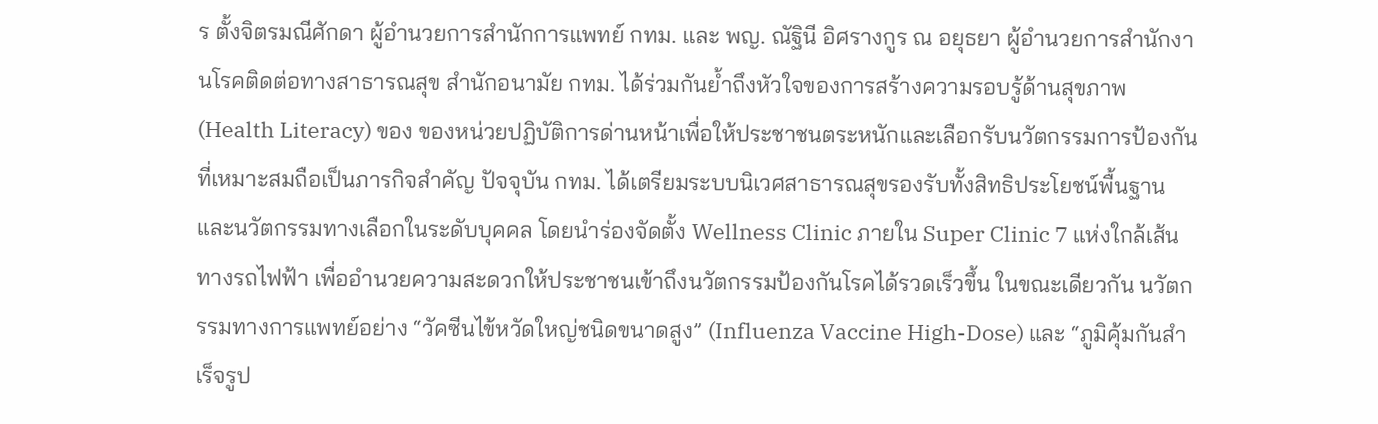ร ตั้งจิตรมณีศักดา ผู้อำนวยการสำนักการแพทย์ กทม. และ พญ. ณัฐินี อิศรางกูร ณ อยุธยา ผู้อำนวยการสำนักงานโรคติดต่อทางสาธารณสุข สำนักอนามัย กทม. ได้ร่วมกันย้ำถึงหัวใจของการสร้างความรอบรู้ด้านสุขภาพ (Health Literacy) ของ ของหน่วยปฏิบัติการด่านหน้าเพื่อให้ประชาชนตระหนักและเลือกรับนวัตกรรมการป้องกันที่เหมาะสมถือเป็นภารกิจสำคัญ ปัจจุบัน กทม. ได้เตรียมระบบนิเวศสาธารณสุขรองรับทั้งสิทธิประโยชน์พื้นฐานและนวัตกรรมทางเลือกในระดับบุคคล โดยนำร่องจัดตั้ง Wellness Clinic ภายใน Super Clinic 7 แห่งใกล้เส้นทางรถไฟฟ้า เพื่ออำนวยความสะดวกให้ประชาชนเข้าถึงนวัตกรรมป้องกันโรคได้รวดเร็วขึ้น ในขณะเดียวกัน นวัตกรรมทางการแพทย์อย่าง “วัคซีนไข้หวัดใหญ่ชนิดขนาดสูง” (Influenza Vaccine High-Dose) และ “ภูมิคุ้มกันสำเร็จรูป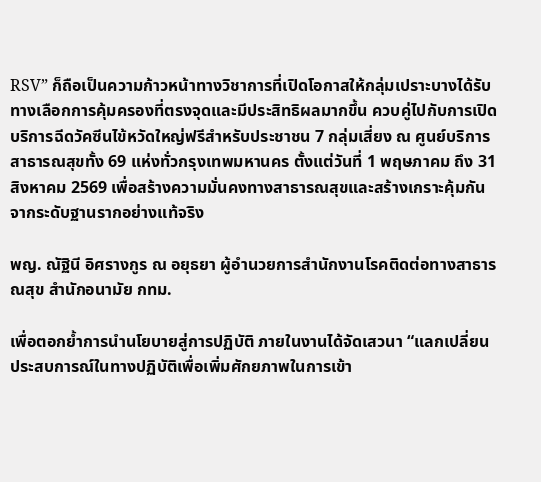RSV” ก็ถือเป็นความก้าวหน้าทางวิชาการที่เปิดโอกาสให้กลุ่มเปราะบางได้รับทางเลือกการคุ้มครองที่ตรงจุดและมีประสิทธิผลมากขึ้น ควบคู่ไปกับการเปิดบริการฉีดวัคซีนไข้หวัดใหญ่ฟรีสำหรับประชาชน 7 กลุ่มเสี่ยง ณ ศูนย์บริการสาธารณสุขทั้ง 69 แห่งทั่วกรุงเทพมหานคร ตั้งแต่วันที่ 1 พฤษภาคม ถึง 31 สิงหาคม 2569 เพื่อสร้างความมั่นคงทางสาธารณสุขและสร้างเกราะคุ้มกันจากระดับฐานรากอย่างแท้จริง

พญ. ณัฐินี อิศรางกูร ณ อยุธยา ผู้อำนวยการสำนักงานโรคติดต่อทางสาธารณสุข สำนักอนามัย กทม.

เพื่อตอกย้ำการนำนโยบายสู่การปฏิบัติ ภายในงานได้จัดเสวนา “แลกเปลี่ยนประสบการณ์ในทางปฏิบัติเพื่อเพิ่มศักยภาพในการเข้า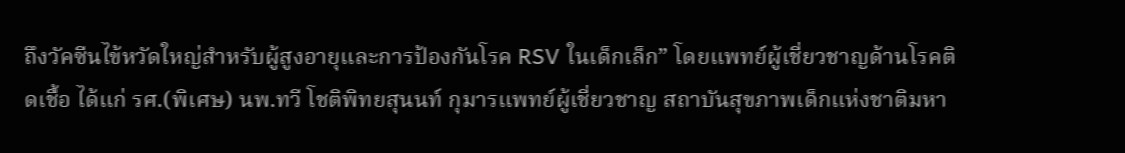ถึงวัคซีนไข้หวัดใหญ่สำหรับผู้สูงอายุและการป้องกันโรค RSV ในเด็กเล็ก” โดยแพทย์ผู้เชี่ยวชาญด้านโรคติดเชื้อ ได้แก่ รศ.(พิเศษ) นพ.ทวี โชติพิทยสุนนท์ กุมารแพทย์ผู้เชี่ยวชาญ สถาบันสุขภาพเด็กแห่งชาติมหา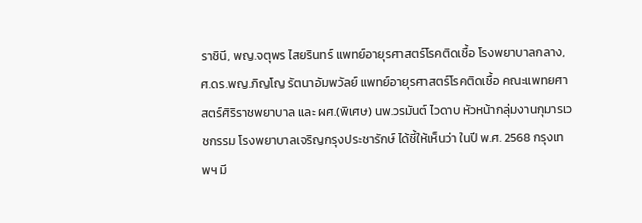ราชินี, พญ.จตุพร ไสยรินทร์ แพทย์อายุรศาสตร์โรคติดเชื้อ โรงพยาบาลกลาง, ศ.ดร.พญ.ภิญโญ รัตนาอัมพวัลย์ แพทย์อายุรศาสตร์โรคติดเชื้อ คณะแพทยศาสตร์ศิริราชพยาบาล และ ผศ.(พิเศษ) นพ.วรมันต์ ไวดาบ หัวหน้ากลุ่มงานกุมารเวชกรรม โรงพยาบาลเจริญกรุงประชารักษ์ ได้ชี้ให้เห็นว่า ในปี พ.ศ. 2568 กรุงเทพฯ มี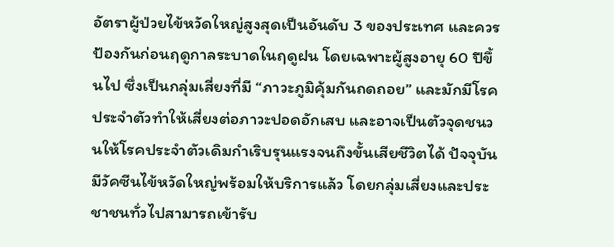อัตราผู้ป่วยไข้หวัดใหญ่สูงสุดเป็นอันดับ 3 ของประเทศ และควรป้องกันก่อนฤดูกาลระบาดในฤดูฝน โดยเฉพาะผู้สูงอายุ 60 ปีขึ้นไป ซึ่งเป็นกลุ่มเสี่ยงที่มี “ภาวะภูมิคุ้มกันถดถอย” และมักมีโรคประจำตัวทำให้เสี่ยงต่อภาวะปอดอักเสบ และอาจเป็นตัวจุดชนวนให้โรคประจำตัวเดิมกำเริบรุนแรงจนถึงขั้นเสียชีวิตได้ ปัจจุบันมีวัคซีนไข้หวัดใหญ่พร้อมให้บริการแล้ว โดยกลุ่มเสี่ยงและประชาชนทั่วไปสามารถเข้ารับ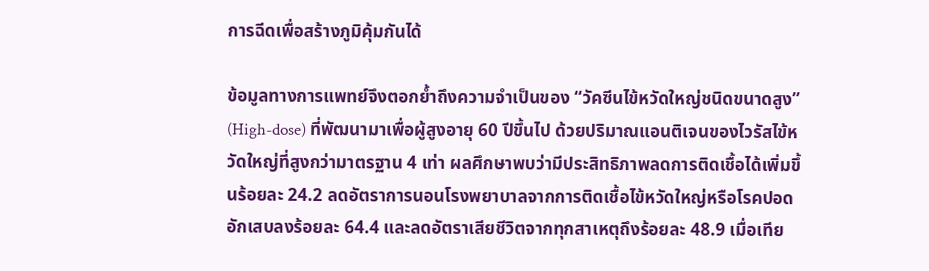การฉีดเพื่อสร้างภูมิคุ้มกันได้

ข้อมูลทางการแพทย์จึงตอกย้ำถึงความจำเป็นของ “วัคซีนไข้หวัดใหญ่ชนิดขนาดสูง” (High-dose) ที่พัฒนามาเพื่อผู้สูงอายุ 60 ปีขึ้นไป ด้วยปริมาณแอนติเจนของไวรัสไข้หวัดใหญ่ที่สูงกว่ามาตรฐาน 4 เท่า ผลศึกษาพบว่ามีประสิทธิภาพลดการติดเชื้อได้เพิ่มขึ้นร้อยละ 24.2 ลดอัตราการนอนโรงพยาบาลจากการติดเชื้อไข้หวัดใหญ่หรือโรคปอดอักเสบลงร้อยละ 64.4 และลดอัตราเสียชีวิตจากทุกสาเหตุถึงร้อยละ 48.9 เมื่อเทีย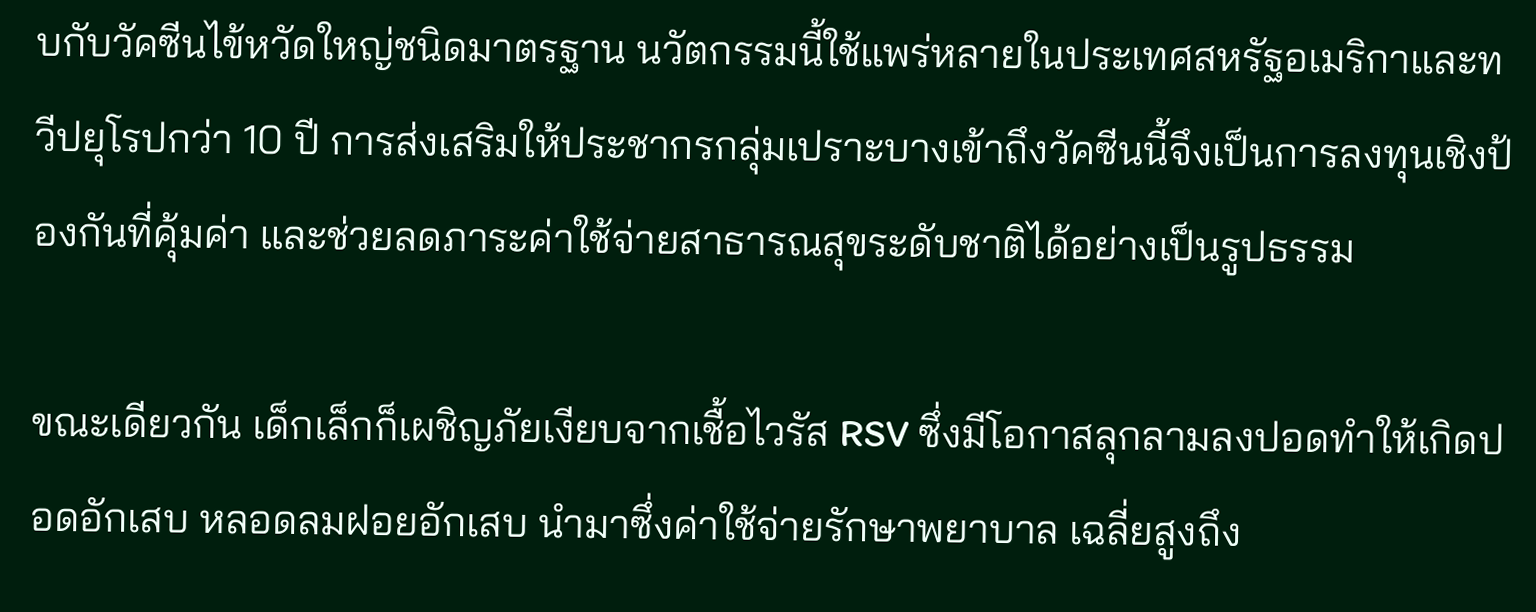บกับวัคซีนไข้หวัดใหญ่ชนิดมาตรฐาน นวัตกรรมนี้ใช้แพร่หลายในประเทศสหรัฐอเมริกาและทวีปยุโรปกว่า 10 ปี การส่งเสริมให้ประชากรกลุ่มเปราะบางเข้าถึงวัคซีนนี้จึงเป็นการลงทุนเชิงป้องกันที่คุ้มค่า และช่วยลดภาระค่าใช้จ่ายสาธารณสุขระดับชาติได้อย่างเป็นรูปธรรม

ขณะเดียวกัน เด็กเล็กก็เผชิญภัยเงียบจากเชื้อไวรัส RSV ซึ่งมีโอกาสลุกลามลงปอดทำให้เกิดปอดอักเสบ หลอดลมฝอยอักเสบ นำมาซึ่งค่าใช้จ่ายรักษาพยาบาล เฉลี่ยสูงถึง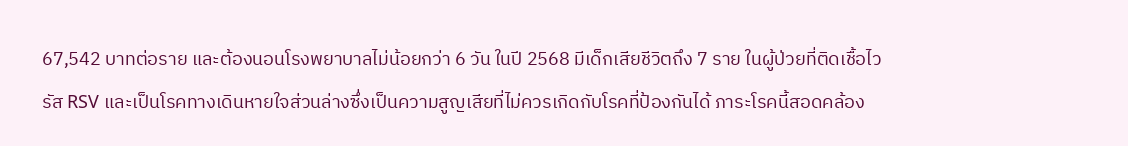67,542 บาทต่อราย และต้องนอนโรงพยาบาลไม่น้อยกว่า 6 วัน ในปี 2568 มีเด็กเสียชีวิตถึง 7 ราย ในผู้ป่วยที่ติดเชื้อไวรัส RSV และเป็นโรคทางเดินหายใจส่วนล่างซึ่งเป็นความสูญเสียที่ไม่ควรเกิดกับโรคที่ป้องกันได้ ภาระโรคนี้สอดคล้อง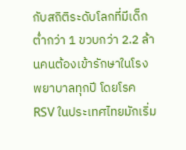กับสถิติระดับโลกที่มีเด็กต่ำกว่า 1 ขวบกว่า 2.2 ล้านคนต้องเข้ารักษาในโรงพยาบาลทุกปี โดยโรค RSV ในประเทศไทยมักเริ่ม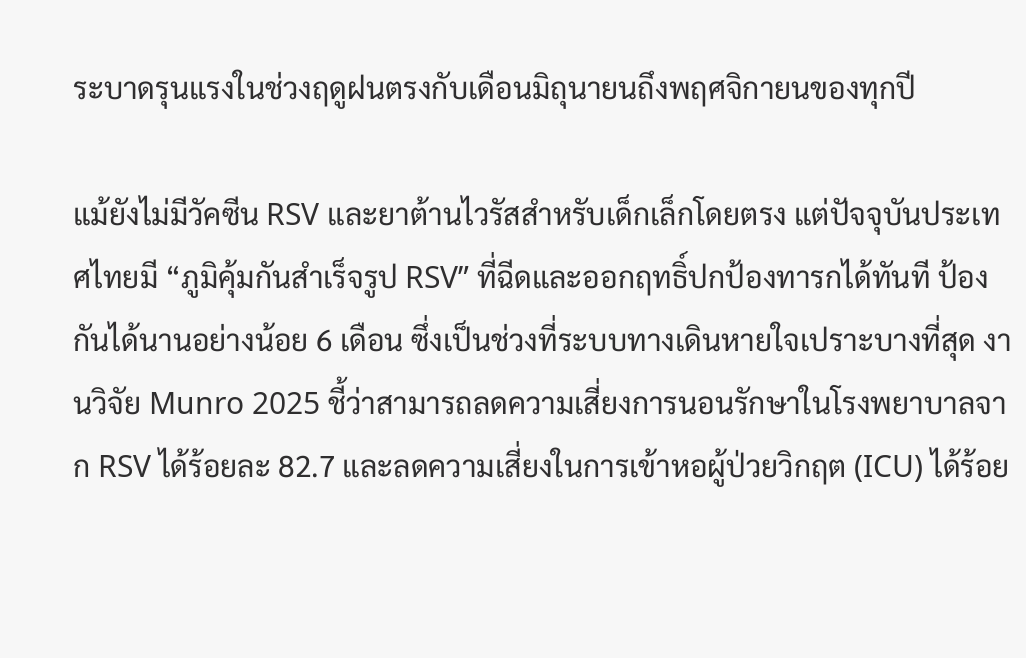ระบาดรุนแรงในช่วงฤดูฝนตรงกับเดือนมิถุนายนถึงพฤศจิกายนของทุกปี

แม้ยังไม่มีวัคซีน RSV และยาต้านไวรัสสำหรับเด็กเล็กโดยตรง แต่ปัจจุบันประเทศไทยมี “ภูมิคุ้มกันสำเร็จรูป RSV” ที่ฉีดและออกฤทธิ์ปกป้องทารกได้ทันที ป้องกันได้นานอย่างน้อย 6 เดือน ซึ่งเป็นช่วงที่ระบบทางเดินหายใจเปราะบางที่สุด งานวิจัย Munro 2025 ชี้ว่าสามารถลดความเสี่ยงการนอนรักษาในโรงพยาบาลจาก RSV ได้ร้อยละ 82.7 และลดความเสี่ยงในการเข้าหอผู้ป่วยวิกฤต (ICU) ได้ร้อย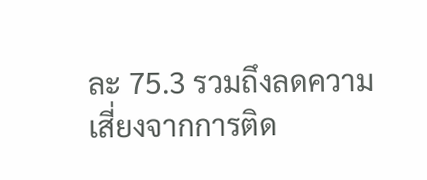ละ 75.3 รวมถึงลดความเสี่ยงจากการติด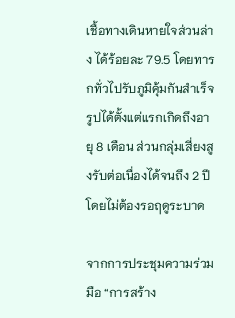เชื้อทางเดินหายใจส่วนล่าง ได้ร้อยละ 79.5 โดยทารกทั่วไปรับภูมิคุ้มกันสำเร็จรูปได้ตั้งแต่แรกเกิดถึงอายุ 8 เดือน ส่วนกลุ่มเสี่ยงสูงรับต่อเนื่องได้จนถึง 2 ปีโดยไม่ต้องรอฤดูระบาด

จากการประชุมความร่วมมือ “การสร้าง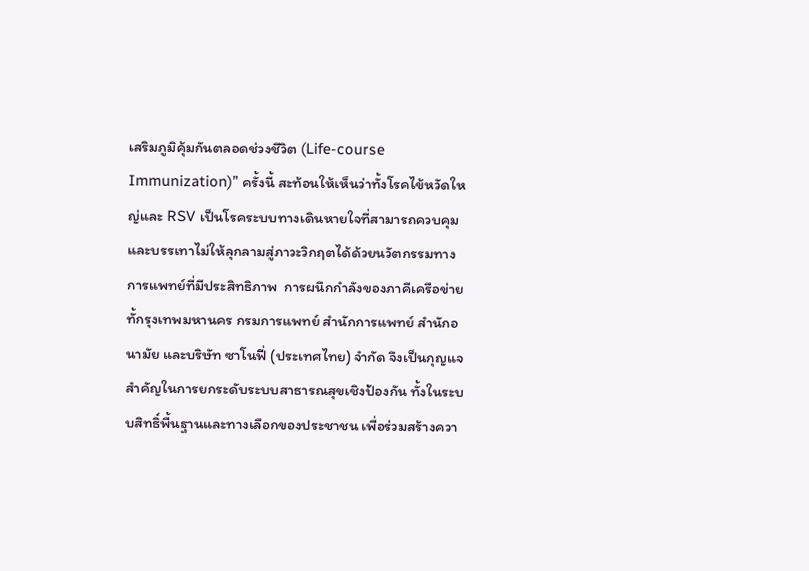เสริมภูมิคุ้มกันตลอดช่วงชีวิต (Life-course Immunization)” ครั้งนี้ สะท้อนให้เห็นว่าทั้งโรคไข้หวัดใหญ่และ RSV เป็นโรคระบบทางเดินหายใจที่สามารถควบคุมและบรรเทาไม่ให้ลุกลามสู่ภาวะวิกฤตได้ด้วยนวัตกรรมทางการแพทย์ที่มีประสิทธิภาพ  การผนึกกำลังของภาคีเครือข่าย ทั้กรุงเทพมหานคร กรมการแพทย์ สำนักการแพทย์ สำนักอนามัย และบริษัท ซาโนฟี่ (ประเทศไทย) จำกัด จึงเป็นกุญแจสำคัญในการยกระดับระบบสาธารณสุขเชิงป้องกัน ทั้งในระบบสิทธิ์พื้นฐานและทางเลือกของประชาชน เพื่อร่วมสร้างควา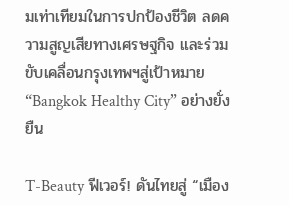มเท่าเทียมในการปกป้องชีวิต ลดความสูญเสียทางเศรษฐกิจ และร่วมขับเคลื่อนกรุงเทพฯสู่เป้าหมาย “Bangkok Healthy City” อย่างยั่งยืน

T-Beauty ฟีเวอร์! ดันไทยสู่ “เมือง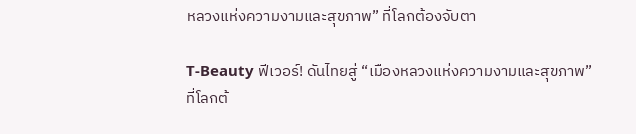หลวงแห่งความงามและสุขภาพ” ที่โลกต้องจับตา

T-Beauty ฟีเวอร์! ดันไทยสู่ “เมืองหลวงแห่งความงามและสุขภาพ” ที่โลกต้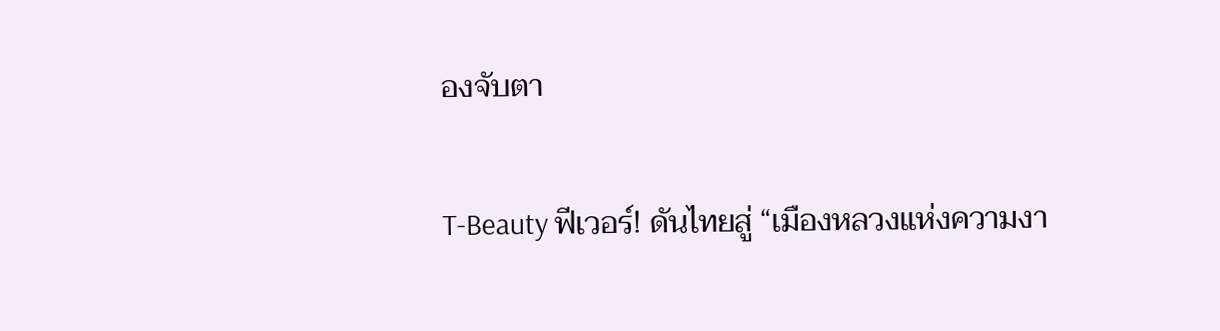องจับตา

T-Beauty ฟีเวอร์! ดันไทยสู่ “เมืองหลวงแห่งความงา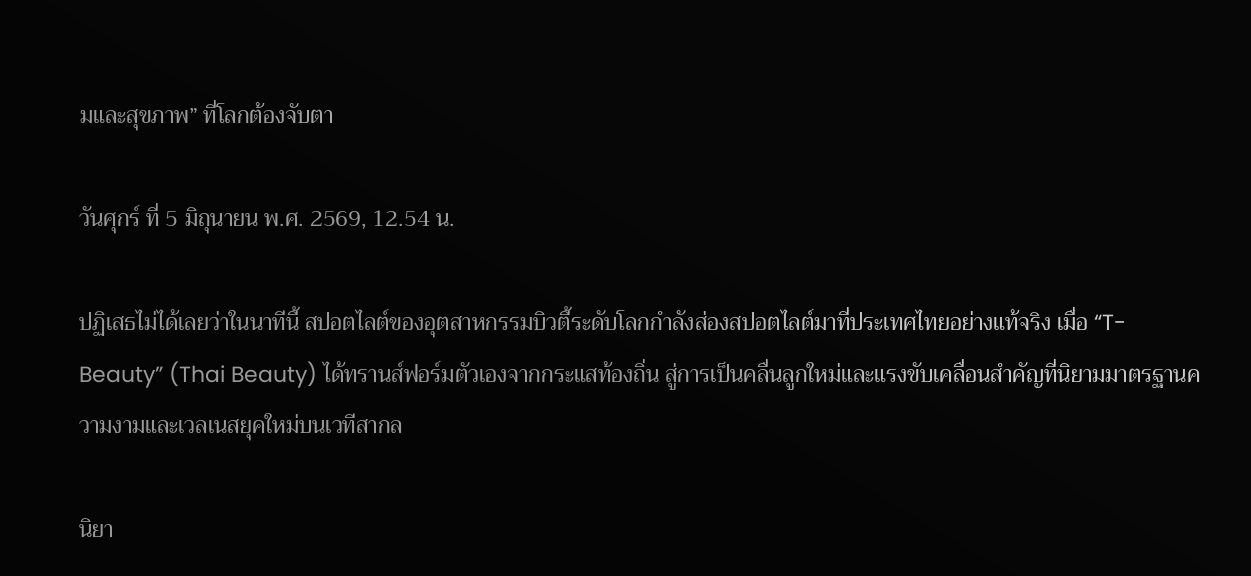มและสุขภาพ” ที่โลกต้องจับตา

วันศุกร์ ที่ 5 มิถุนายน พ.ศ. 2569, 12.54 น.

ปฏิเสธไม่ได้เลยว่าในนาทีนี้ สปอตไลต์ของอุตสาหกรรมบิวตี้ระดับโลกกำลังส่องสปอตไลต์มาที่ประเทศไทยอย่างแท้จริง เมื่อ “T-Beauty” (Thai Beauty) ได้ทรานส์ฟอร์มตัวเองจากกระแสท้องถิ่น สู่การเป็นคลื่นลูกใหม่และแรงขับเคลื่อนสำคัญที่นิยามมาตรฐานความงามและเวลเนสยุคใหม่บนเวทีสากล

นิยา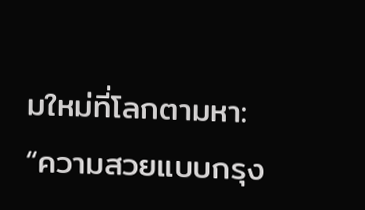มใหม่ที่โลกตามหา: “ความสวยแบบกรุง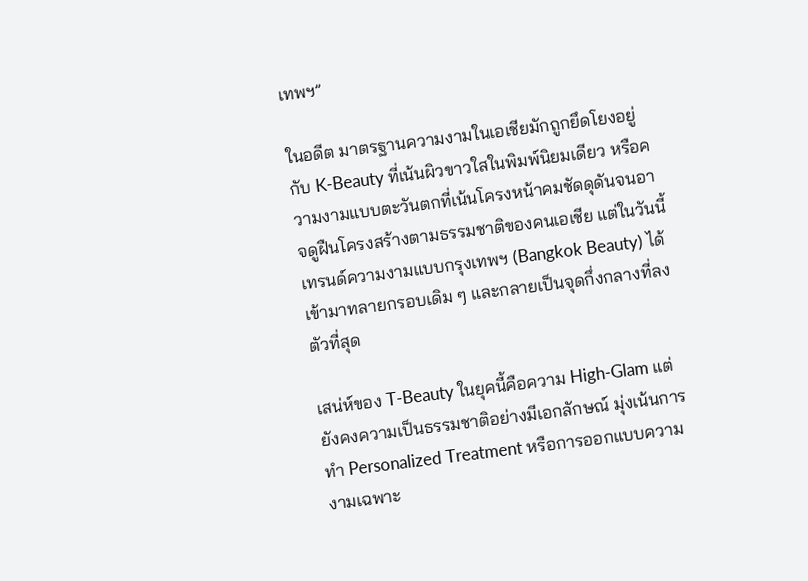เทพฯ”

ในอดีต มาตรฐานความงามในเอเชียมักถูกยึดโยงอยู่กับ K-Beauty ที่เน้นผิวขาวใสในพิมพ์นิยมเดียว หรือความงามแบบตะวันตกที่เน้นโครงหน้าคมชัดดุดันจนอาจดูฝืนโครงสร้างตามธรรมชาติของคนเอเชีย แต่ในวันนี้ เทรนด์ความงามแบบกรุงเทพฯ (Bangkok Beauty) ได้เข้ามาทลายกรอบเดิม ๆ และกลายเป็นจุดกึ่งกลางที่ลงตัวที่สุด

เสน่ห์ของ T-Beauty ในยุคนี้คือความ High-Glam แต่ยังคงความเป็นธรรมชาติอย่างมีเอกลักษณ์ มุ่งเน้นการทำ Personalized Treatment หรือการออกแบบความงามเฉพาะ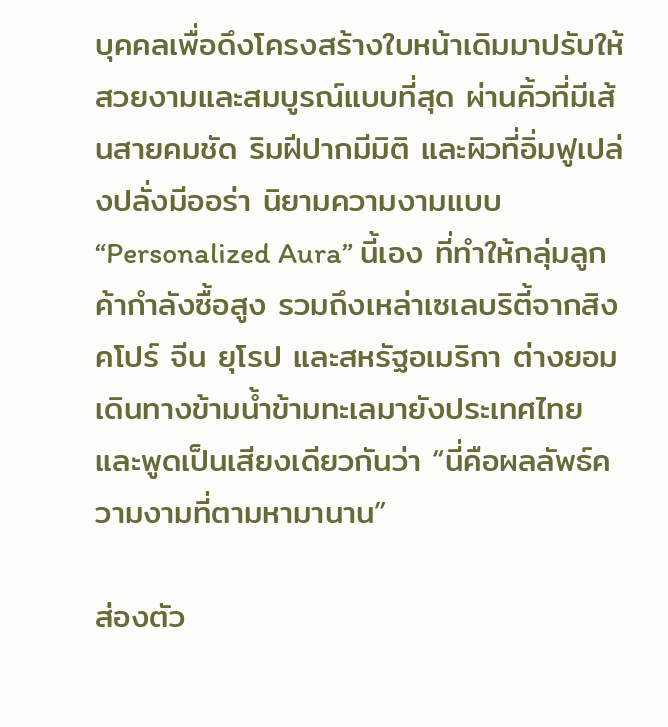บุคคลเพื่อดึงโครงสร้างใบหน้าเดิมมาปรับให้สวยงามและสมบูรณ์แบบที่สุด ผ่านคิ้วที่มีเส้นสายคมชัด ริมฝีปากมีมิติ และผิวที่อิ่มฟูเปล่งปลั่งมีออร่า นิยามความงามแบบ “Personalized Aura” นี้เอง ที่ทำให้กลุ่มลูกค้ากำลังซื้อสูง รวมถึงเหล่าเซเลบริตี้จากสิงคโปร์ จีน ยุโรป และสหรัฐอเมริกา ต่างยอมเดินทางข้ามน้ำข้ามทะเลมายังประเทศไทย และพูดเป็นเสียงเดียวกันว่า “นี่คือผลลัพธ์ความงามที่ตามหามานาน”

ส่องตัว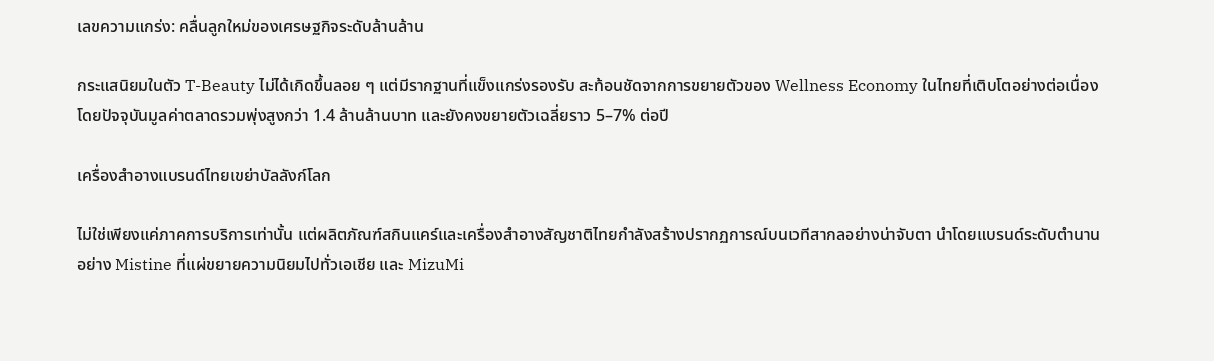เลขความแกร่ง: คลื่นลูกใหม่ของเศรษฐกิจระดับล้านล้าน

กระแสนิยมในตัว T-Beauty ไม่ได้เกิดขึ้นลอย ๆ แต่มีรากฐานที่แข็งแกร่งรองรับ สะท้อนชัดจากการขยายตัวของ Wellness Economy ในไทยที่เติบโตอย่างต่อเนื่อง โดยปัจจุบันมูลค่าตลาดรวมพุ่งสูงกว่า 1.4 ล้านล้านบาท และยังคงขยายตัวเฉลี่ยราว 5–7% ต่อปี

เครื่องสำอางแบรนด์ไทยเขย่าบัลลังก์โลก

ไม่ใช่เพียงแค่ภาคการบริการเท่านั้น แต่ผลิตภัณฑ์สกินแคร์และเครื่องสำอางสัญชาติไทยกำลังสร้างปรากฏการณ์บนเวทีสากลอย่างน่าจับตา นำโดยแบรนด์ระดับตำนานอย่าง Mistine ที่แผ่ขยายความนิยมไปทั่วเอเชีย และ MizuMi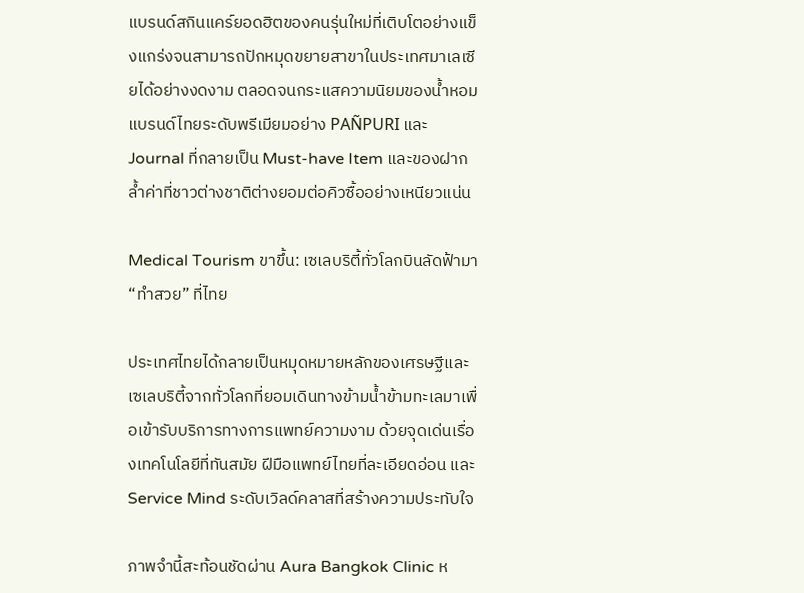แบรนด์สกินแคร์ยอดฮิตของคนรุ่นใหม่ที่เติบโตอย่างแข็งแกร่งจนสามารถปักหมุดขยายสาขาในประเทศมาเลเซียได้อย่างงดงาม ตลอดจนกระแสความนิยมของน้ำหอมแบรนด์ไทยระดับพรีเมียมอย่าง PAÑPURI และ Journal ที่กลายเป็น Must-have Item และของฝากล้ำค่าที่ชาวต่างชาติต่างยอมต่อคิวซื้ออย่างเหนียวแน่น

Medical Tourism ขาขึ้น: เซเลบริตี้ทั่วโลกบินลัดฟ้ามา “ทำสวย” ที่ไทย

ประเทศไทยได้กลายเป็นหมุดหมายหลักของเศรษฐีและเซเลบริตี้จากทั่วโลกที่ยอมเดินทางข้ามน้ำข้ามทะเลมาเพื่อเข้ารับบริการทางการแพทย์ความงาม ด้วยจุดเด่นเรื่องเทคโนโลยีที่ทันสมัย ฝีมือแพทย์ไทยที่ละเอียดอ่อน และ Service Mind ระดับเวิลด์คลาสที่สร้างความประทับใจ

ภาพจำนี้สะท้อนชัดผ่าน Aura Bangkok Clinic ห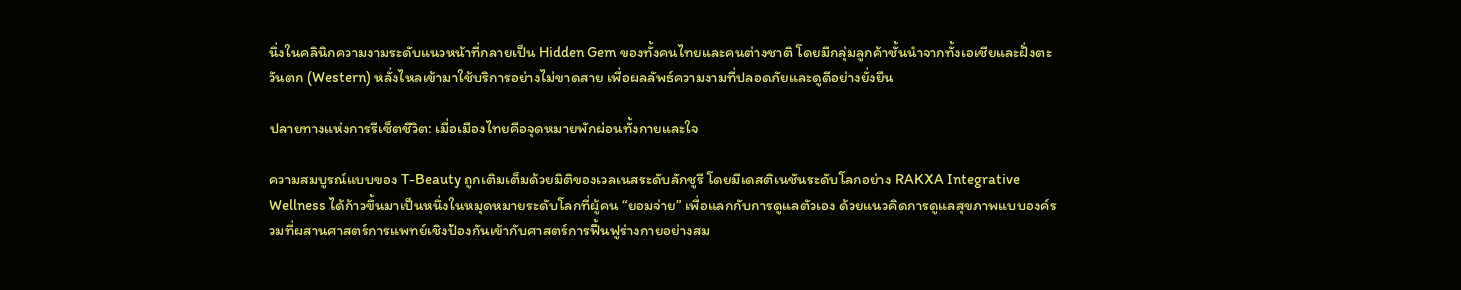นึ่งในคลินิกความงามระดับแนวหน้าที่กลายเป็น Hidden Gem ของทั้งคนไทยและคนต่างชาติ โดยมีกลุ่มลูกค้าชั้นนำจากทั้งเอเชียและฝั่งตะวันตก (Western) หลั่งไหลเข้ามาใช้บริการอย่างไม่ขาดสาย เพื่อผลลัพธ์ความงามที่ปลอดภัยและดูดีอย่างยั่งยืน

ปลายทางแห่งการรีเซ็ตชีวิต: เมื่อเมืองไทยคือจุดหมายพักผ่อนทั้งกายและใจ

ความสมบูรณ์แบบของ T-Beauty ถูกเติมเต็มด้วยมิติของเวลเนสระดับลักชูรี โดยมีเดสติเนชันระดับโลกอย่าง RAKXA Integrative Wellness ได้ก้าวขึ้นมาเป็นหนึ่งในหมุดหมายระดับโลกที่ผู้คน “ยอมจ่าย” เพื่อแลกกับการดูแลตัวเอง ด้วยแนวคิดการดูแลสุขภาพแบบองค์รวมที่ผสานศาสตร์การแพทย์เชิงป้องกันเข้ากับศาสตร์การฟื้นฟูร่างกายอย่างสม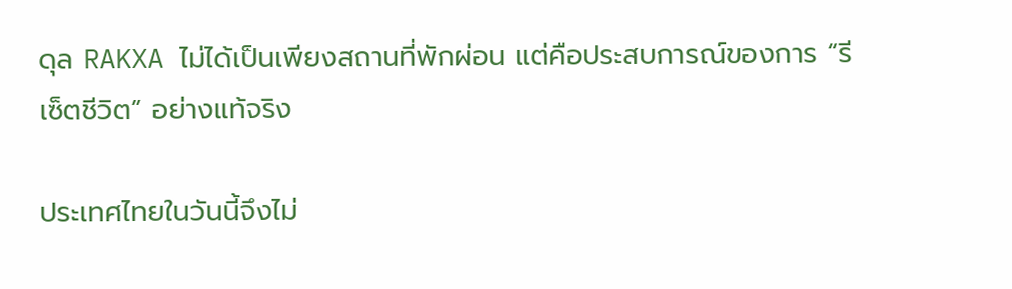ดุล RAKXA ไม่ได้เป็นเพียงสถานที่พักผ่อน แต่คือประสบการณ์ของการ “รีเซ็ตชีวิต” อย่างแท้จริง

ประเทศไทยในวันนี้จึงไม่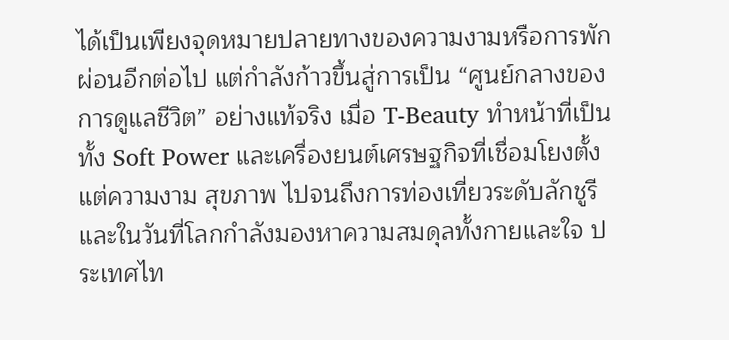ได้เป็นเพียงจุดหมายปลายทางของความงามหรือการพักผ่อนอีกต่อไป แต่กำลังก้าวขึ้นสู่การเป็น “ศูนย์กลางของการดูแลชีวิต” อย่างแท้จริง เมื่อ T-Beauty ทำหน้าที่เป็นทั้ง Soft Power และเครื่องยนต์เศรษฐกิจที่เชื่อมโยงตั้งแต่ความงาม สุขภาพ ไปจนถึงการท่องเที่ยวระดับลักชูรี และในวันที่โลกกำลังมองหาความสมดุลทั้งกายและใจ ประเทศไท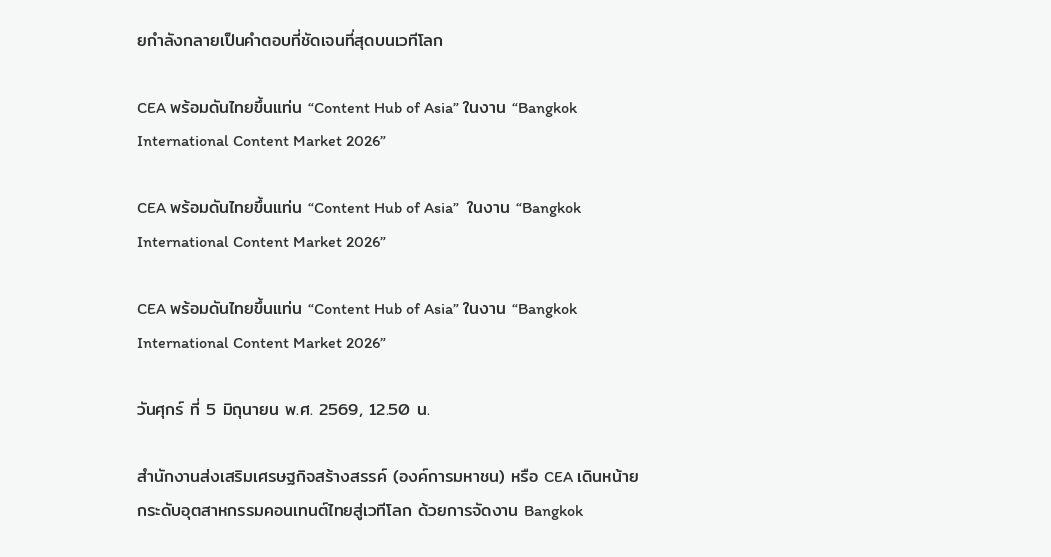ยกำลังกลายเป็นคำตอบที่ชัดเจนที่สุดบนเวทีโลก

CEA พร้อมดันไทยขึ้นแท่น “Content Hub of Asia” ในงาน “Bangkok International Content Market 2026”

CEA พร้อมดันไทยขึ้นแท่น “Content Hub of Asia”  ในงาน “Bangkok International Content Market 2026”

CEA พร้อมดันไทยขึ้นแท่น “Content Hub of Asia” ในงาน “Bangkok International Content Market 2026”

วันศุกร์ ที่ 5 มิถุนายน พ.ศ. 2569, 12.50 น.

สำนักงานส่งเสริมเศรษฐกิจสร้างสรรค์ (องค์การมหาชน) หรือ CEA เดินหน้ายกระดับอุตสาหกรรมคอนเทนต์ไทยสู่เวทีโลก ด้วยการจัดงาน Bangkok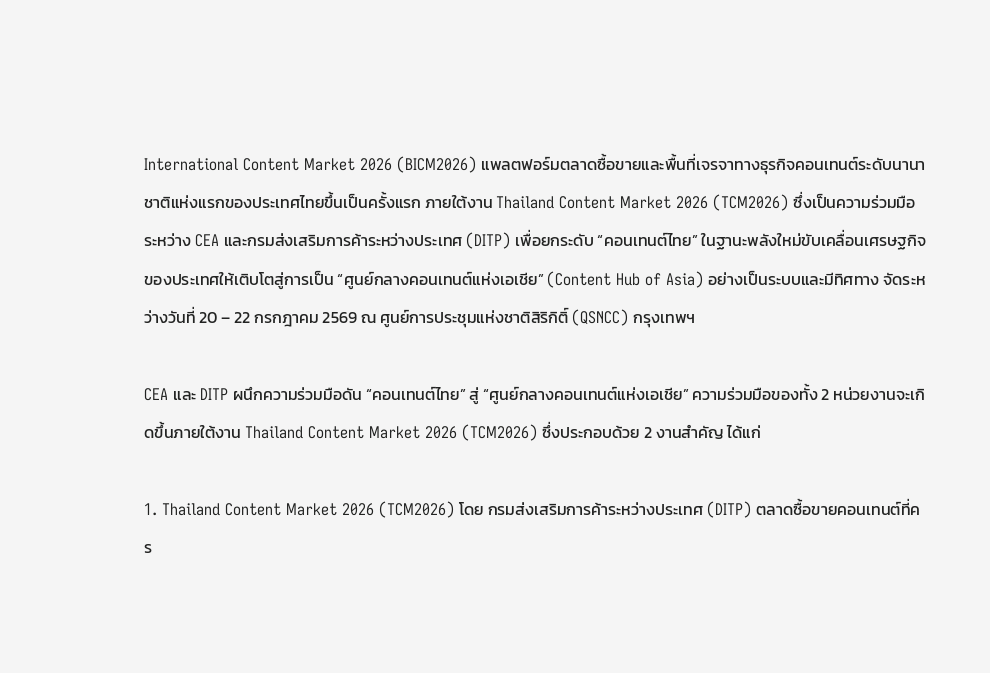International Content Market 2026 (BICM2026) แพลตฟอร์มตลาดซื้อขายและพื้นที่เจรจาทางธุรกิจคอนเทนต์ระดับนานาชาติแห่งแรกของประเทศไทยขึ้นเป็นครั้งแรก ภายใต้งาน Thailand Content Market 2026 (TCM2026) ซึ่งเป็นความร่วมมือระหว่าง CEA และกรมส่งเสริมการค้าระหว่างประเทศ (DITP) เพื่อยกระดับ “คอนเทนต์ไทย” ในฐานะพลังใหม่ขับเคลื่อนเศรษฐกิจของประเทศให้เติบโตสู่การเป็น “ศูนย์กลางคอนเทนต์แห่งเอเชีย” (Content Hub of Asia) อย่างเป็นระบบและมีทิศทาง จัดระหว่างวันที่ 20 – 22 กรกฎาคม 2569 ณ ศูนย์การประชุมแห่งชาติสิริกิติ์ (QSNCC) กรุงเทพฯ

CEA และ DITP ผนึกความร่วมมือดัน “คอนเทนต์ไทย” สู่ “ศูนย์กลางคอนเทนต์แห่งเอเชีย” ความร่วมมือของทั้ง 2 หน่วยงานจะเกิดขึ้นภายใต้งาน Thailand Content Market 2026 (TCM2026) ซึ่งประกอบด้วย 2 งานสำคัญ ได้แก่

1. Thailand Content Market 2026 (TCM2026) โดย กรมส่งเสริมการค้าระหว่างประเทศ (DITP) ตลาดซื้อขายคอนเทนต์ที่คร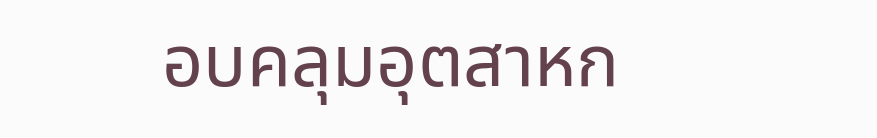อบคลุมอุตสาหก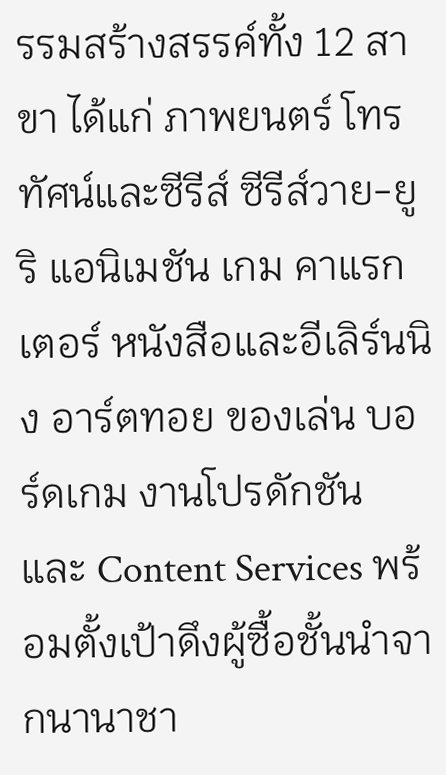รรมสร้างสรรค์ทั้ง 12 สาขา ได้แก่ ภาพยนตร์ โทรทัศน์และซีรีส์ ซีรีส์วาย-ยูริ แอนิเมชัน เกม คาแรกเตอร์ หนังสือและอีเลิร์นนิง อาร์ตทอย ของเล่น บอร์ดเกม งานโปรดักชัน และ Content Services พร้อมตั้งเป้าดึงผู้ซื้อชั้นนำจากนานาชา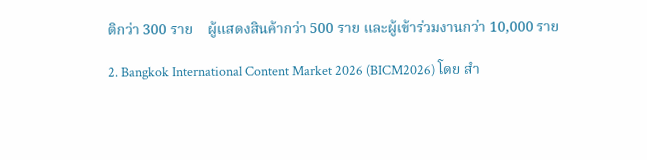ติกว่า 300 ราย    ผู้แสดงสินค้ากว่า 500 ราย และผู้เข้าร่วมงานกว่า 10,000 ราย

2. Bangkok International Content Market 2026 (BICM2026) โดย สำ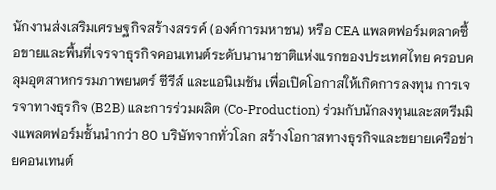นักงานส่งเสริมเศรษฐกิจสร้างสรรค์ (องค์การมหาชน) หรือ CEA แพลตฟอร์มตลาดซื้อขายและพื้นที่เจรจาธุรกิจคอนเทนต์ระดับนานาชาติแห่งแรกของประเทศไทย ครอบคลุมอุตสาหกรรมภาพยนตร์ ซีรีส์ และแอนิเมชัน เพื่อเปิดโอกาสให้เกิดการลงทุน การเจรจาทางธุรกิจ (B2B) และการร่วมผลิต (Co-Production) ร่วมกับนักลงทุนและสตรีมมิงแพลตฟอร์มชั้นนำกว่า 80 บริษัทจากทั่วโลก สร้างโอกาสทางธุรกิจและขยายเครือข่ายคอนเทนต์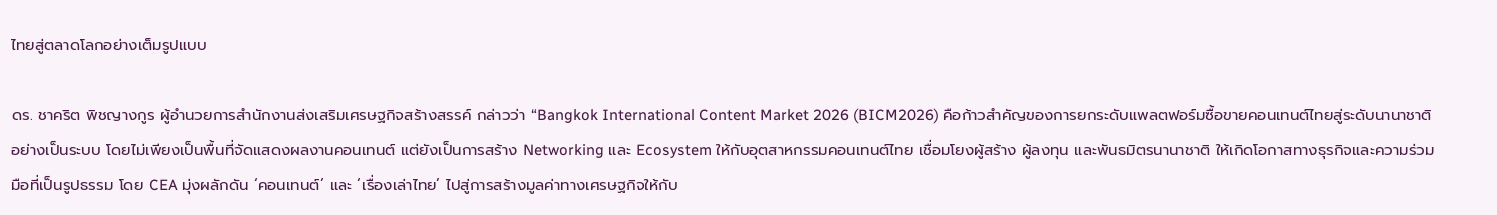ไทยสู่ตลาดโลกอย่างเต็มรูปแบบ

ดร. ชาคริต พิชญางกูร ผู้อำนวยการสำนักงานส่งเสริมเศรษฐกิจสร้างสรรค์ กล่าวว่า “Bangkok International Content Market 2026 (BICM2026) คือก้าวสำคัญของการยกระดับแพลตฟอร์มซื้อขายคอนเทนต์ไทยสู่ระดับนานาชาติอย่างเป็นระบบ โดยไม่เพียงเป็นพื้นที่จัดแสดงผลงานคอนเทนต์ แต่ยังเป็นการสร้าง Networking และ Ecosystem ให้กับอุตสาหกรรมคอนเทนต์ไทย เชื่อมโยงผู้สร้าง ผู้ลงทุน และพันธมิตรนานาชาติ ให้เกิดโอกาสทางธุรกิจและความร่วมมือที่เป็นรูปธรรม โดย CEA มุ่งผลักดัน ‘คอนเทนต์’ และ ‘เรื่องเล่าไทย’ ไปสู่การสร้างมูลค่าทางเศรษฐกิจให้กับ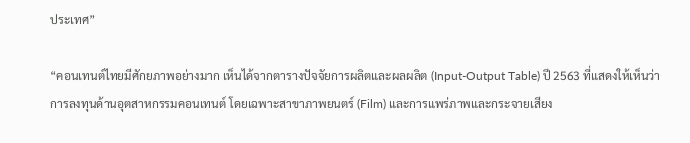ประเทศ”

“คอนเทนต์ไทยมีศักยภาพอย่างมาก เห็นได้จากตารางปัจจัยการผลิตและผลผลิต (Input-Output Table) ปี 2563 ที่แสดงให้เห็นว่าการลงทุนด้านอุตสาหกรรมคอนเทนต์ โดยเฉพาะสาขาภาพยนตร์ (Film) และการแพร่ภาพและกระจายเสียง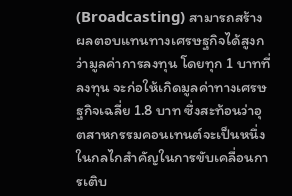(Broadcasting) สามารถสร้างผลตอบแทนทางเศรษฐกิจได้สูงกว่ามูลค่าการลงทุน โดยทุก 1 บาทที่ลงทุน จะก่อให้เกิดมูลค่าทางเศรษฐกิจเฉลี่ย 1.8 บาท ซึ่งสะท้อนว่าอุตสาหกรรมคอนเทนต์จะเป็นหนึ่งในกลไกสำคัญในการขับเคลื่อนการเติบ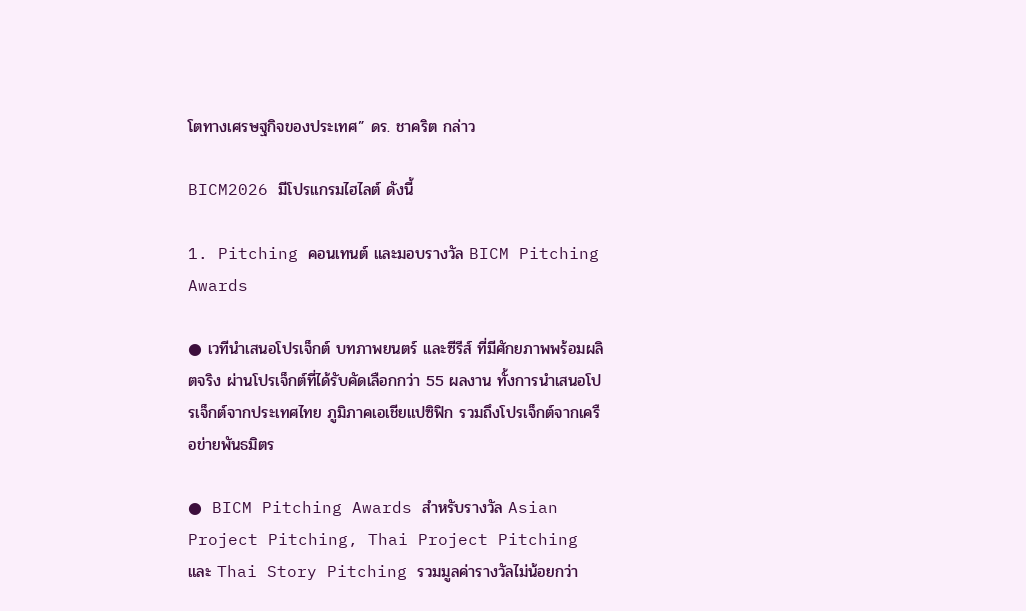โตทางเศรษฐกิจของประเทศ” ดร. ชาคริต กล่าว

BICM2026 มีโปรแกรมไฮไลต์ ดังนี้

1. Pitching คอนเทนต์ และมอบรางวัล BICM Pitching Awards

● เวทีนําเสนอโปรเจ็กต์ บทภาพยนตร์ และซีรีส์ ที่มีศักยภาพพร้อมผลิตจริง ผ่านโปรเจ็กต์ที่ได้รับคัดเลือกกว่า 55 ผลงาน ทั้งการนำเสนอโปรเจ็กต์จากประเทศไทย ภูมิภาคเอเชียแปซิฟิก รวมถึงโปรเจ็กต์จากเครือข่ายพันธมิตร

● BICM Pitching Awards สำหรับรางวัล Asian Project Pitching, Thai Project Pitching และ Thai Story Pitching รวมมูลค่ารางวัลไม่น้อยกว่า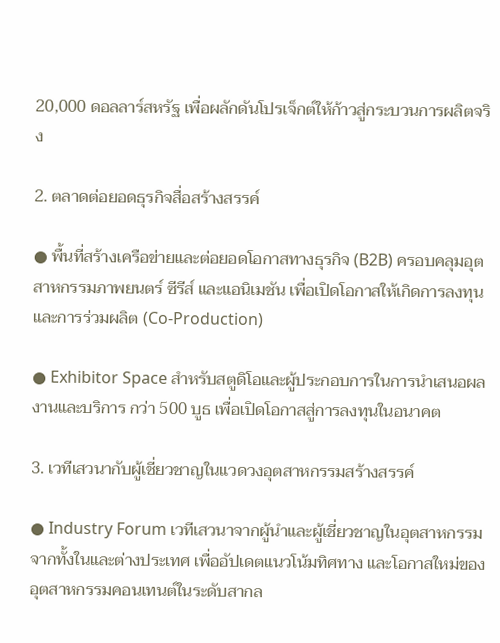20,000 ดอลลาร์สหรัฐ เพื่อผลักดันโปรเจ็กต์ให้ก้าวสู่กระบวนการผลิตจริง

2. ตลาดต่อยอดธุรกิจสื่อสร้างสรรค์

● พื้นที่สร้างเครือข่ายและต่อยอดโอกาสทางธุรกิจ (B2B) ครอบคลุมอุตสาหกรรมภาพยนตร์ ซีรีส์ และแอนิเมชัน เพื่อเปิดโอกาสให้เกิดการลงทุนและการร่วมผลิต (Co-Production)

● Exhibitor Space สำหรับสตูดิโอและผู้ประกอบการในการนําเสนอผลงานและบริการ กว่า 500 บูธ เพื่อเปิดโอกาสสู่การลงทุนในอนาคต

3. เวทีเสวนากับผู้เชี่ยวชาญในแวดวงอุตสาหกรรมสร้างสรรค์

● Industry Forum เวทีเสวนาจากผู้นําและผู้เชี่ยวชาญในอุตสาหกรรมจากทั้งในและต่างประเทศ เพื่ออัปเดตแนวโน้มทิศทาง และโอกาสใหม่ของอุตสาหกรรมคอนเทนต์ในระดับสากล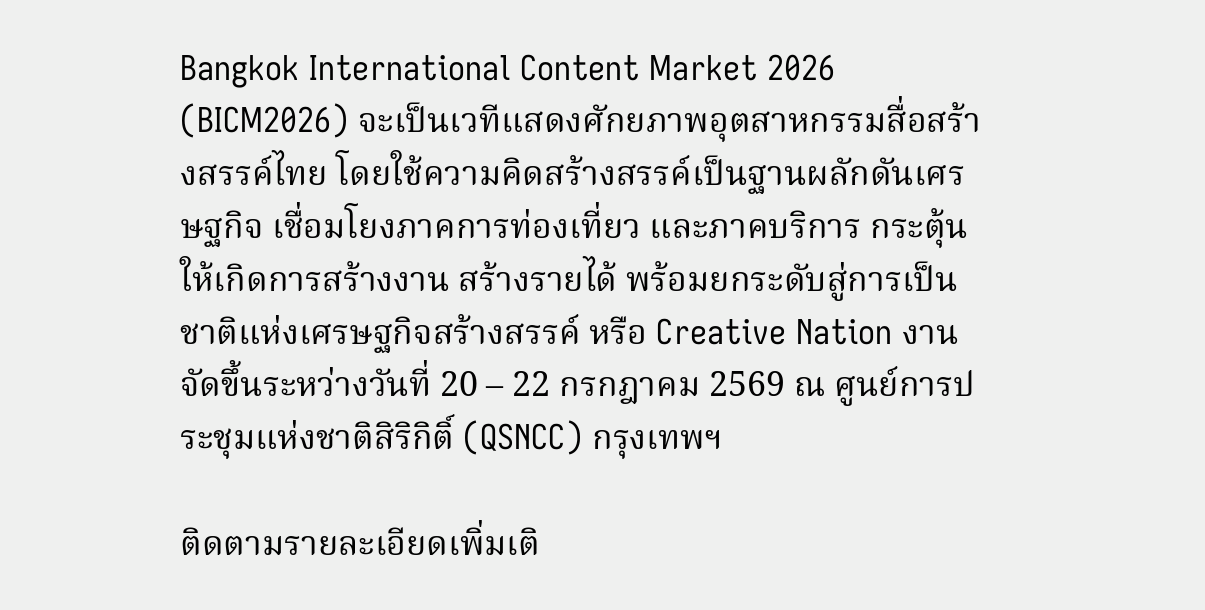Bangkok International Content Market 2026 (BICM2026) จะเป็นเวทีแสดงศักยภาพอุตสาหกรรมสื่อสร้างสรรค์ไทย โดยใช้ความคิดสร้างสรรค์เป็นฐานผลักดันเศรษฐกิจ เชื่อมโยงภาคการท่องเที่ยว และภาคบริการ กระตุ้นให้เกิดการสร้างงาน สร้างรายได้ พร้อมยกระดับสู่การเป็นชาติแห่งเศรษฐกิจสร้างสรรค์ หรือ Creative Nation งานจัดขึ้นระหว่างวันที่ 20 – 22 กรกฎาคม 2569 ณ ศูนย์การประชุมแห่งชาติสิริกิติ์ (QSNCC) กรุงเทพฯ

ติดตามรายละเอียดเพิ่มเติ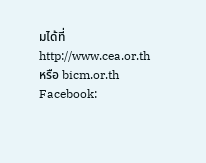มได้ที่ http://www.cea.or.th  หรือ bicm.or.th Facebook: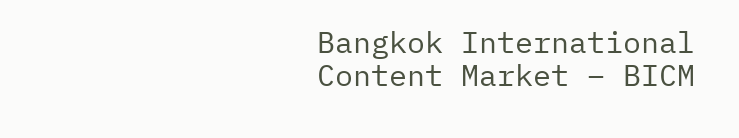Bangkok International Content Market – BICM